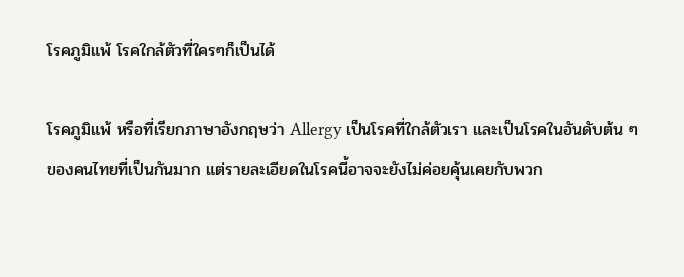โรคภูมิแพ้ โรคใกล้ตัวที่ใครๆก็เป็นได้

โรคภูมิแพ้ หรือที่เรียกภาษาอังกฤษว่า Allergy เป็นโรคที่ใกล้ตัวเรา และเป็นโรคในอันดับต้น ๆ ของคนไทยที่เป็นกันมาก แต่รายละเอียดในโรคนี้อาจจะยังไม่ค่อยคุ้นเคยกับพวก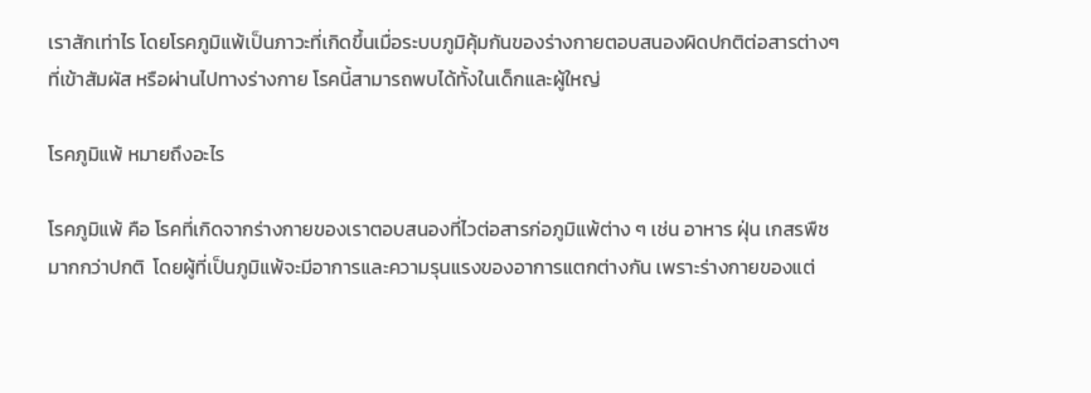เราสักเท่าไร โดยโรคภูมิแพ้เป็นภาวะที่เกิดขึ้นเมื่อระบบภูมิคุ้มกันของร่างกายตอบสนองผิดปกติต่อสารต่างๆ ที่เข้าสัมผัส หรือผ่านไปทางร่างกาย โรคนี้สามารถพบได้ทั้งในเด็กและผู้ใหญ่

โรคภูมิแพ้ หมายถึงอะไร

โรคภูมิแพ้ คือ โรคที่เกิดจากร่างกายของเราตอบสนองที่ไวต่อสารก่อภูมิแพ้ต่าง ๆ เช่น อาหาร ฝุ่น เกสรพืช มากกว่าปกติ  โดยผู้ที่เป็นภูมิแพ้จะมีอาการและความรุนแรงของอาการแตกต่างกัน เพราะร่างกายของแต่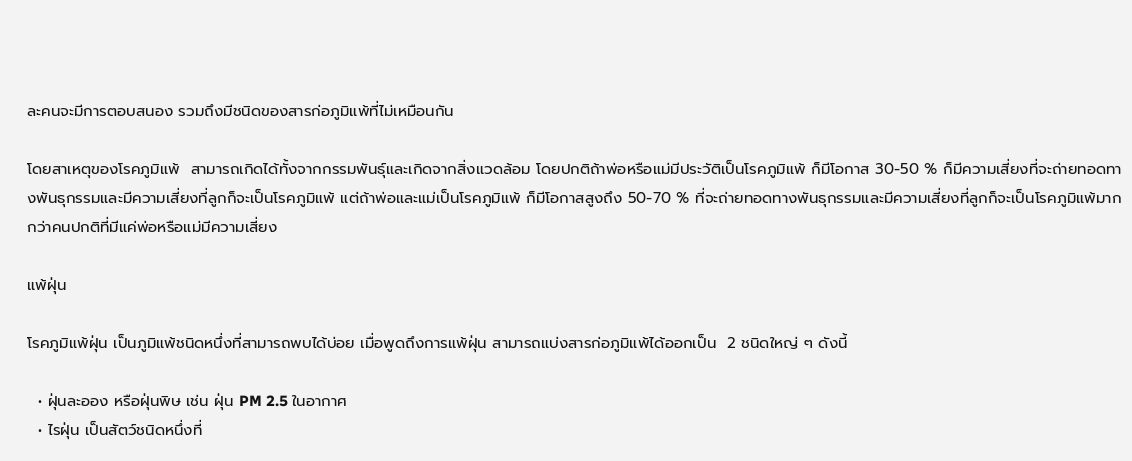ละคนจะมีการตอบสนอง รวมถึงมีชนิดของสารก่อภูมิแพ้ที่ไม่เหมือนกัน

โดยสาเหตุของโรคภูมิแพ้  สามารถเกิดได้ทั้งจากกรรมพันธุ์และเกิดจากสิ่งแวดล้อม โดยปกติถ้าพ่อหรือแม่มีประวัติเป็นโรคภูมิแพ้ ก็มีโอกาส 30-50 % ก็มีความเสี่ยงที่จะถ่ายทอดทางพันธุกรรมและมีความเสี่ยงที่ลูกก็จะเป็นโรคภูมิแพ้ แต่ถ้าพ่อและแม่เป็นโรคภูมิแพ้ ก็มีโอกาสสูงถึง 50-70 % ที่จะถ่ายทอดทางพันธุกรรมและมีความเสี่ยงที่ลูกก็จะเป็นโรคภูมิแพ้มากกว่าคนปกติที่มีแค่พ่อหรือแม่มีความเสี่ยง

แพ้ฝุ่น

โรคภูมิแพ้ฝุ่น เป็นภูมิแพ้ชนิดหนึ่งที่สามารถพบได้บ่อย เมื่อพูดถึงการแพ้ฝุ่น สามารถแบ่งสารก่อภูมิแพ้ได้ออกเป็น  2 ชนิดใหญ่ ๆ ดังนี้

  • ฝุ่นละออง หรือฝุ่นพิษ เช่น ฝุ่น PM 2.5 ในอากาศ
  • ไรฝุ่น เป็นสัตว์ชนิดหนึ่งที่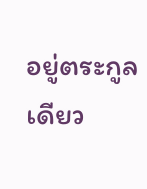อยู่ตระกูลเดียว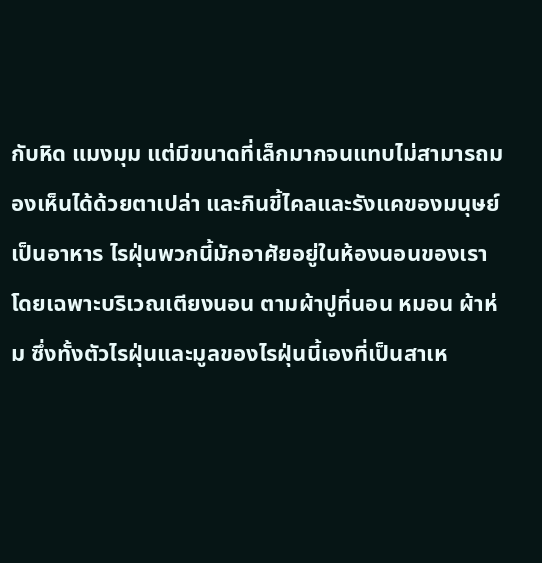กับหิด แมงมุม แต่มีขนาดที่เล็กมากจนแทบไม่สามารถมองเห็นได้ด้วยตาเปล่า และกินขี้ไคลและรังแคของมนุษย์เป็นอาหาร ไรฝุ่นพวกนี้มักอาศัยอยู่ในห้องนอนของเรา โดยเฉพาะบริเวณเตียงนอน ตามผ้าปูที่นอน หมอน ผ้าห่ม ซึ่งทั้งตัวไรฝุ่นและมูลของไรฝุ่นนี้เองที่เป็นสาเห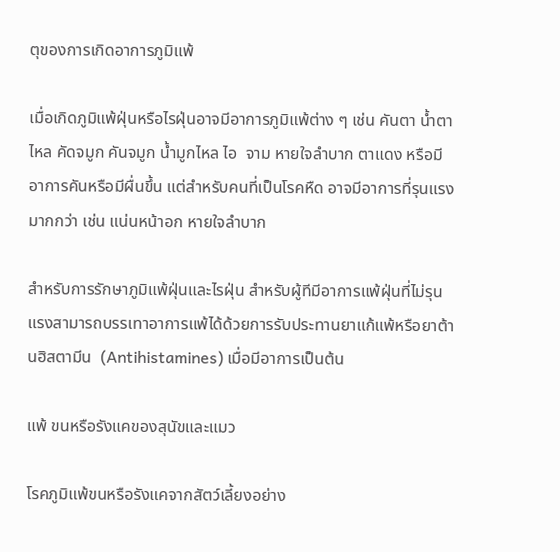ตุของการเกิดอาการภูมิแพ้

เมื่อเกิดภูมิแพ้ฝุ่นหรือไรฝุ่นอาจมีอาการภูมิแพ้ต่าง ๆ เช่น คันตา น้ำตาไหล คัดจมูก คันจมูก น้ำมูกไหล ไอ  จาม หายใจลำบาก ตาแดง หรือมีอาการคันหรือมีผื่นขึ้น แต่สำหรับคนที่เป็นโรคหืด อาจมีอาการที่รุนแรงมากกว่า เช่น แน่นหน้าอก หายใจลำบาก

สำหรับการรักษาภูมิแพ้ฝุ่นและไรฝุ่น สำหรับผู้ทีมีอาการแพ้ฝุ่นที่ไม่รุนแรงสามารถบรรเทาอาการแพ้ได้ด้วยการรับประทานยาแก้แพ้หรือยาต้านฮิสตามีน  (Antihistamines) เมื่อมีอาการเป็นต้น

แพ้ ขนหรือรังแคของสุนัขและแมว

โรคภูมิแพ้ขนหรือรังแคจากสัตว์เลี้ยงอย่าง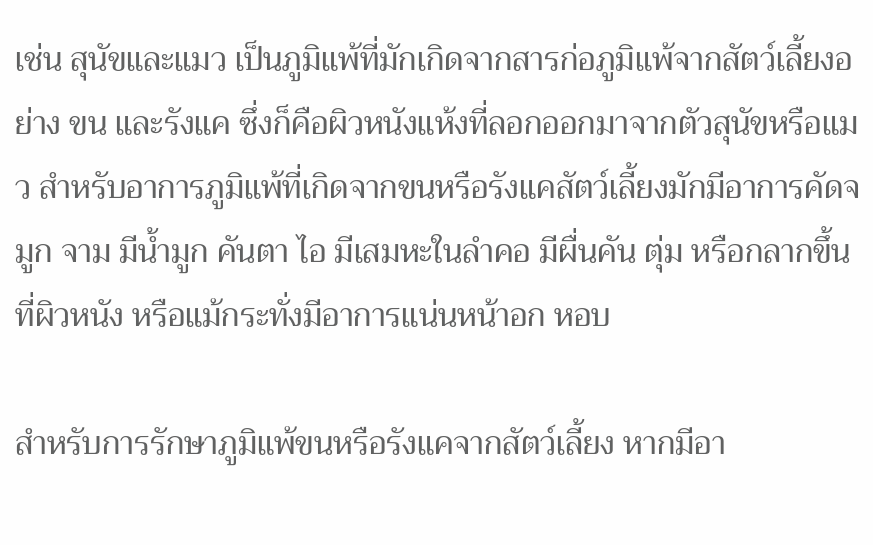เช่น สุนัขและแมว เป็นภูมิแพ้ที่มักเกิดจากสารก่อภูมิแพ้จากสัตว์เลี้ยงอย่าง ขน และรังแค ซึ่งก็คือผิวหนังแห้งที่ลอกออกมาจากตัวสุนัขหรือแมว สำหรับอาการภูมิแพ้ที่เกิดจากขนหรือรังแคสัตว์เลี้ยงมักมีอาการคัดจมูก จาม มีน้ำมูก คันตา ไอ มีเสมหะในลำคอ มีผื่นคัน ตุ่ม หรือกลากขึ้นที่ผิวหนัง หรือแม้กระทั่งมีอาการแน่นหน้าอก หอบ

สำหรับการรักษาภูมิแพ้ขนหรือรังแคจากสัตว์เลี้ยง หากมีอา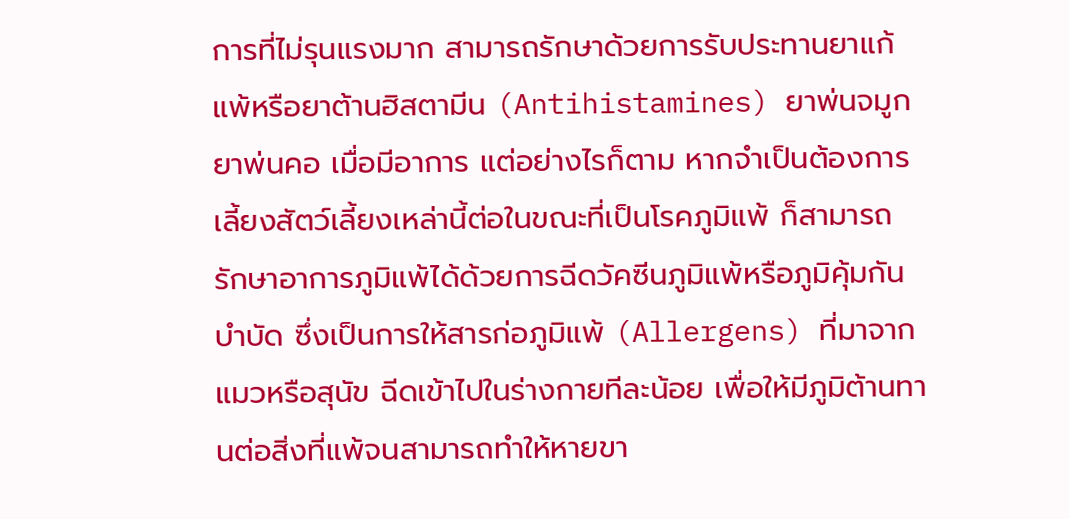การที่ไม่รุนแรงมาก สามารถรักษาด้วยการรับประทานยาแก้แพ้หรือยาต้านฮิสตามีน (Antihistamines) ยาพ่นจมูก ยาพ่นคอ เมื่อมีอาการ แต่อย่างไรก็ตาม หากจำเป็นต้องการเลี้ยงสัตว์เลี้ยงเหล่านี้ต่อในขณะที่เป็นโรคภูมิแพ้ ก็สามารถรักษาอาการภูมิแพ้ได้ด้วยการฉีดวัคซีนภูมิแพ้หรือภูมิคุ้มกันบำบัด ซึ่งเป็นการให้สารก่อภูมิแพ้ (Allergens) ที่มาจากแมวหรือสุนัข ฉีดเข้าไปในร่างกายทีละน้อย เพื่อให้มีภูมิต้านทานต่อสิ่งที่แพ้จนสามารถทำให้หายขา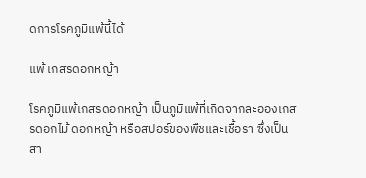ดการโรคภูมิแพ้นี้ได้

แพ้ เกสรดอกหญ้า

โรคภูมิแพ้เกสรดอกหญ้า เป็นภูมิแพ้ที่เกิดจากละอองเกสรดอกไม้ ดอกหญ้า หรือสปอร์ของพืชและเชื้อรา ซึ่งเป็นสา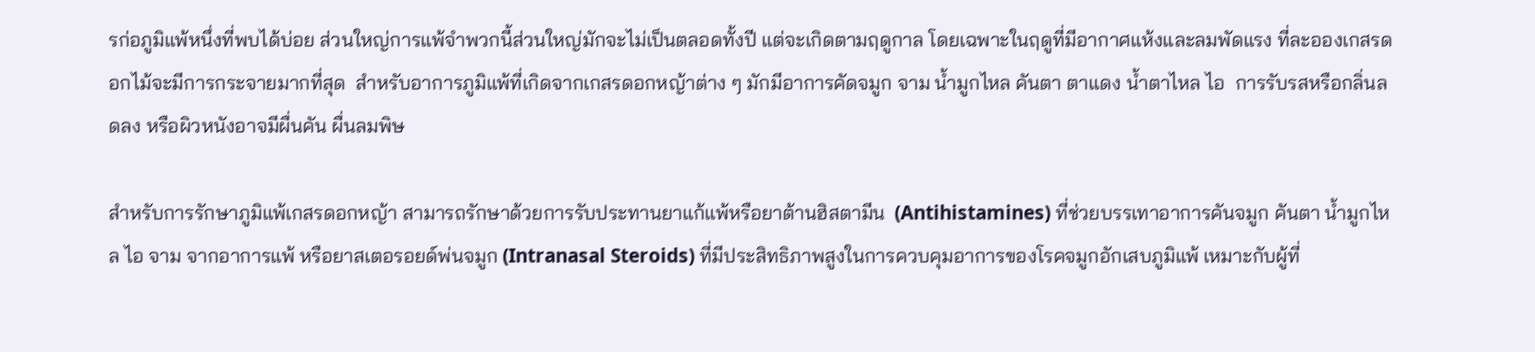รก่อภูมิแพ้หนึ่งที่พบได้บ่อย ส่วนใหญ่การแพ้จำพวกนี้ส่วนใหญ่มักจะไม่เป็นตลอดทั้งปี แต่จะเกิดตามฤดูกาล โดยเฉพาะในฤดูที่มีอากาศแห้งและลมพัดแรง ที่ละอองเกสรดอกไม้จะมีการกระจายมากที่สุด  สำหรับอาการภูมิแพ้ที่เกิดจากเกสรดอกหญ้าต่าง ๆ มักมีอาการคัดจมูก จาม น้ำมูกไหล คันตา ตาแดง น้ำตาไหล ไอ  การรับรสหรือกลิ่นลดลง หรือผิวหนังอาจมีผื่นคัน ผื่นลมพิษ

สำหรับการรักษาภูมิแพ้เกสรดอกหญ้า สามารถรักษาด้วยการรับประทานยาแก้แพ้หรือยาต้านฮิสตามีน  (Antihistamines) ที่ช่วยบรรเทาอาการคันจมูก คันตา น้ำมูกไหล ไอ จาม จากอาการแพ้ หรือยาสเตอรอยด์พ่นจมูก (Intranasal Steroids) ที่มีประสิทธิภาพสูงในการควบคุมอาการของโรคจมูกอักเสบภูมิแพ้ เหมาะกับผู้ที่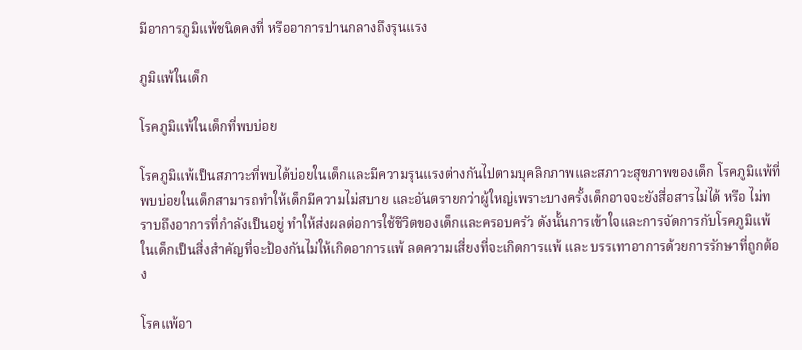มีอาการภูมิแพ้ชนิดคงที่ หรืออาการปานกลางถึงรุนแรง

ภูมิแพ้ในเด็ก

โรคภูมิแพ้ในเด็กที่พบบ่อย

โรคภูมิแพ้เป็นสภาวะที่พบได้บ่อยในเด็กและมีความรุนแรงต่างกันไปตามบุคลิกภาพและสภาวะสุขภาพของเด็ก โรคภูมิแพ้ที่พบบ่อยในเด็กสามารถทำให้เด็กมีความไม่สบาย และอันตรายกว่าผู้ใหญ่เพราะบางครั้งเด็กอาจจะยังสื่อสารไม่ได้ หรือ ไม่ทราบถึงอาการที่กำลังเป็นอยู่ ทำให้ส่งผลต่อการใช้ชีวิตของเด็กและครอบครัว ดังนั้นการเข้าใจและการจัดการกับโรคภูมิแพ้ในเด็กเป็นสิ่งสำคัญที่จะป้องกันไม่ให้เกิดอาการแพ้ ลดความเสี่ยงที่จะเกิดการแพ้ และ บรรเทาอาการด้วยการรักษาที่ถูกต้อง

โรคแพ้อา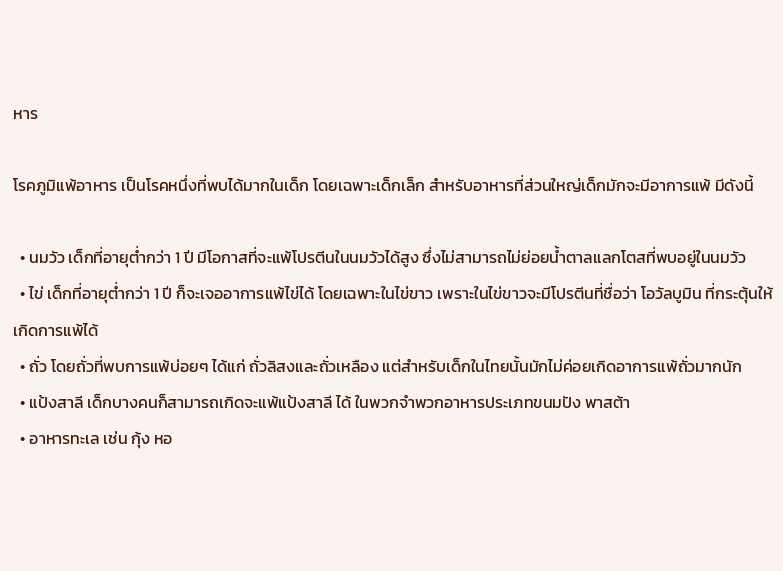หาร

โรคภูมิแพ้อาหาร เป็นโรคหนึ่งที่พบได้มากในเด็ก โดยเฉพาะเด็กเล็ก สำหรับอาหารที่ส่วนใหญ่เด็กมักจะมีอาการแพ้ มีดังนี้

  • นมวัว เด็กที่อายุต่ำกว่า 1 ปี มีโอกาสที่จะแพ้โปรตีนในนมวัวได้สูง ซึ่งไม่สามารถไม่ย่อยน้ำตาลแลกโตสที่พบอยู่ในนมวัว
  • ไข่ เด็กที่อายุต่ำกว่า 1 ปี ก็จะเจออาการแพ้ไข่ได้ โดยเฉพาะในไข่ขาว เพราะในไข่ขาวจะมีโปรตีนที่ชื่อว่า โอวัลบูมิน ที่กระตุ้นให้เกิดการแพ้ได้
  • ถั่ว โดยถั่วที่พบการแพ้บ่อยๆ ได้แก่ ถั่วลิสงและถั่วเหลือง แต่สำหรับเด็กในไทยนั้นมักไม่ค่อยเกิดอาการแพ้ถั่วมากนัก
  • แป้งสาลี เด็กบางคนก็สามารถเกิดจะแพ้แป้งสาลี ได้ ในพวกจำพวกอาหารประเภทขนมปัง พาสต้า
  • อาหารทะเล เช่น กุ้ง หอ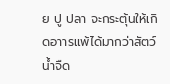ย ปู ปลา จะกระตุ้นให้เกิดอาารแพ้ได้มากว่าสัตว์น้ำจืด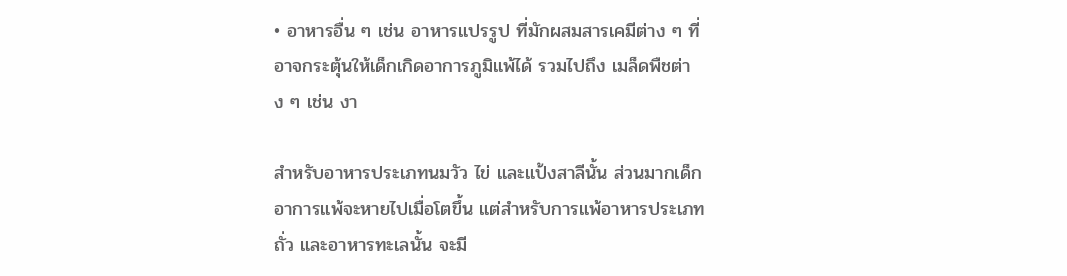• อาหารอื่น ๆ เช่น อาหารแปรรูป ที่มักผสมสารเคมีต่าง ๆ ที่อาจกระตุ้นให้เด็กเกิดอาการภูมิแพ้ได้ รวมไปถึง เมล็ดพืชต่าง ๆ เช่น งา

สำหรับอาหารประเภทนมวัว ไข่ และแป้งสาลีนั้น ส่วนมากเด็กอาการแพ้จะหายไปเมื่อโตขึ้น แต่สำหรับการแพ้อาหารประเภทถั่ว และอาหารทะเลนั้น จะมี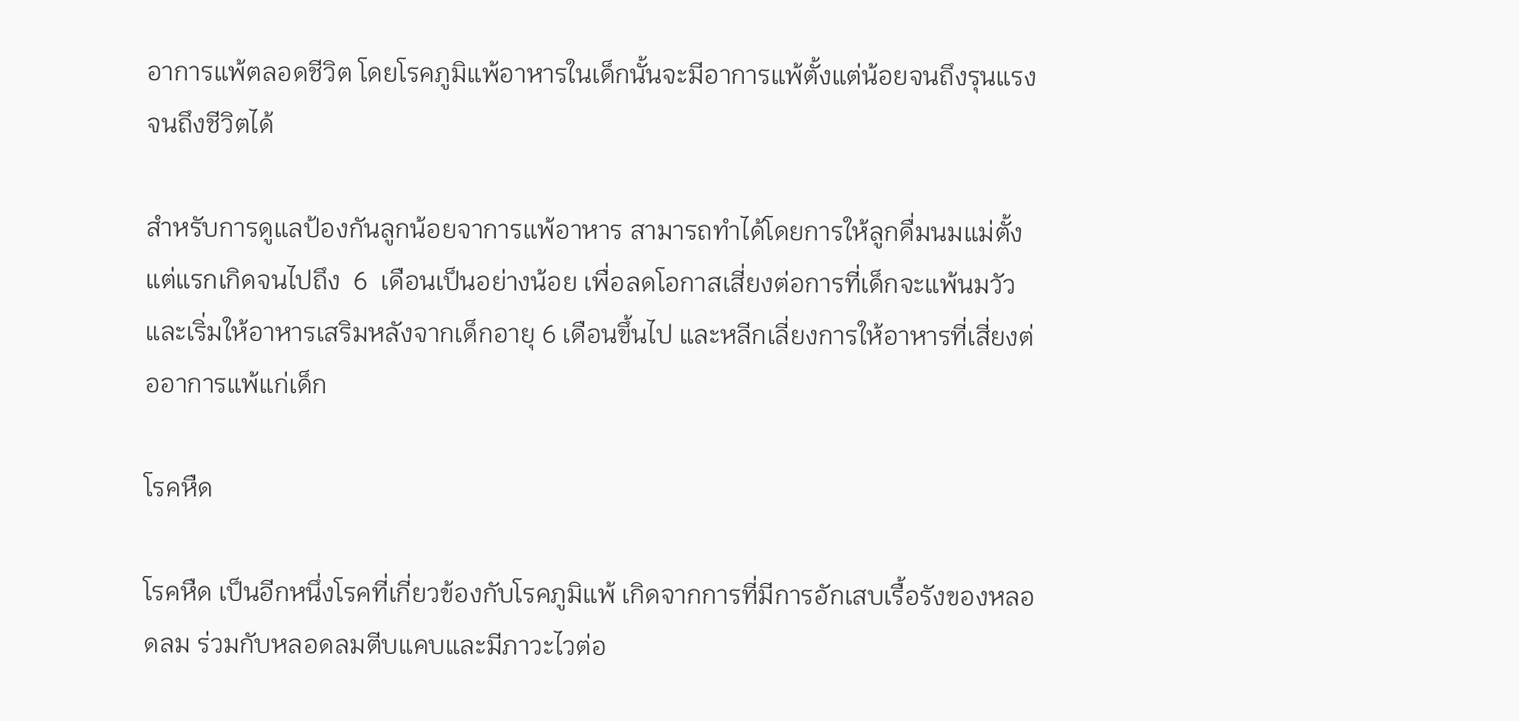อาการแพ้ตลอดชีวิต โดยโรคภูมิแพ้อาหารในเด็กนั้นจะมีอาการแพ้ตั้งแต่น้อยจนถึงรุนแรงจนถึงชีวิตได้

สำหรับการดูแลป้องกันลูกน้อยจาการแพ้อาหาร สามารถทำได้โดยการให้ลูกดื่มนมแม่ตั้งแต่แรกเกิดจนไปถึง  6  เดือนเป็นอย่างน้อย เพื่อลดโอกาสเสี่ยงต่อการที่เด็กจะแพ้นมวัว และเริ่มให้อาหารเสริมหลังจากเด็กอายุ 6 เดือนขึ้นไป และหลีกเลี่ยงการให้อาหารที่เสี่ยงต่ออาการแพ้แก่เด็ก

โรคหืด

โรคหืด เป็นอีกหนึ่งโรคที่เกี่ยวข้องกับโรคภูมิแพ้ เกิดจากการที่มีการอักเสบเรื้อรังของหลอดลม ร่วมกับหลอดลมตีบแคบและมีภาวะไวต่อ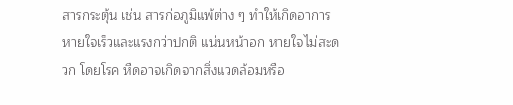สารกระตุ้น เช่น สารก่อภูมิแพ้ต่าง ๆ ทำให้เกิดอาการหายใจเร็วและแรงกว่าปกติ แน่นหน้าอก หายใจไม่สะดวก โดยโรค หืดอาจเกิดจากสิ่งแวดล้อมหรือ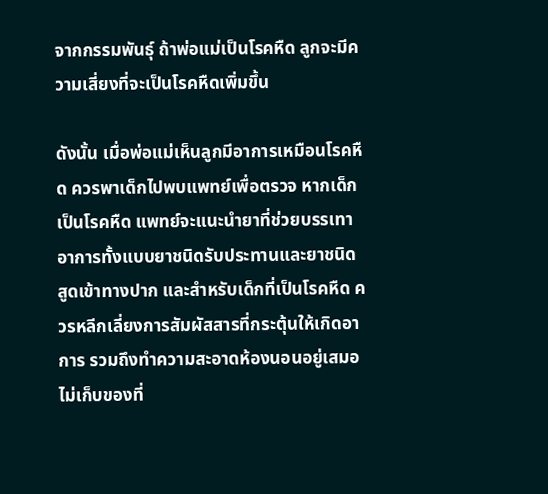จากกรรมพันธุ์ ถ้าพ่อแม่เป็นโรคหืด ลูกจะมีความเสี่ยงที่จะเป็นโรคหืดเพิ่มขึ้น

ดังนั้น เมื่อพ่อแม่เห็นลูกมีอาการเหมือนโรคหืด ควรพาเด็กไปพบแพทย์เพื่อตรวจ หากเด็กเป็นโรคหืด แพทย์จะแนะนำยาที่ช่วยบรรเทาอาการทั้งแบบยาชนิดรับประทานและยาชนิดสูดเข้าทางปาก และสำหรับเด็กที่เป็นโรคหืด ควรหลีกเลี่ยงการสัมผัสสารที่กระตุ้นให้เกิดอาการ รวมถึงทำความสะอาดห้องนอนอยู่เสมอ ไม่เก็บของที่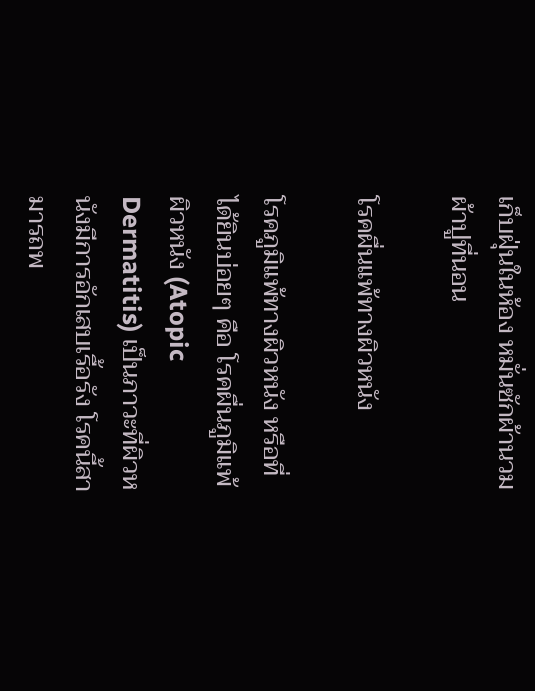เก็บฝุ่นในห้อง หมั่นซักผ้านวม ผ้าปูที่นอน

โรคผื่นแพ้ทางผิวหนัง

โรคภูมิแพ้ทางผิวหนัง หรือที่ได้ยินบ่อยๆ คือ โรคผื่นภูมิแพ้ผิวหนัง (Atopic Dermatitis) เป็นภาวะที่ผิวหนังมีการอักเสบเรื้อรัง โรคนี้สามารถพ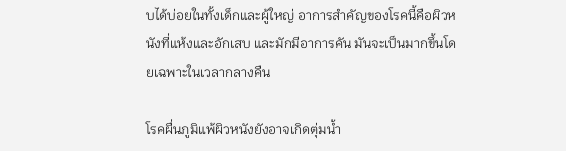บได้บ่อยในทั้งเด็กและผู้ใหญ่ อาการสำคัญของโรคนี้คือผิวหนังที่แห้งและอักเสบ และมักมีอาการคัน มันจะเป็นมากขึ้นโดยเฉพาะในเวลากลางคืน

โรคผื่นภูมิแพ้ผิวหนังยังอาจเกิดตุ่มน้ำ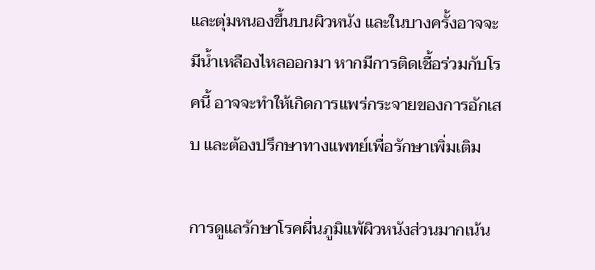และตุ่มหนองขึ้นบนผิวหนัง และในบางครั้งอาจจะมีน้ำเหลืองไหลออกมา หากมีการติดเชื้อร่วมกับโรคนี้ อาจจะทำให้เกิดการแพร่กระจายของการอักเสบ และต้องปรึกษาทางแพทย์เพื่อรักษาเพิ่มเติม

การดูแลรักษาโรคผื่นภูมิแพ้ผิวหนังส่วนมากเน้น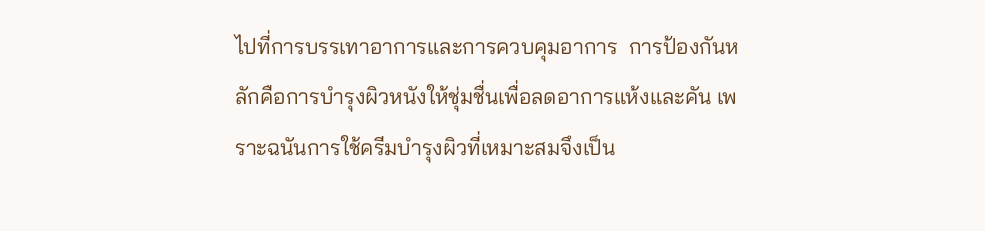ไปที่การบรรเทาอาการและการควบคุมอาการ  การป้องกันหลักคือการบำรุงผิวหนังให้ชุ่มชื่นเพื่อลดอาการแห้งและคัน เพราะฉนันการใช้ครีมบำรุงผิวที่เหมาะสมจึงเป็น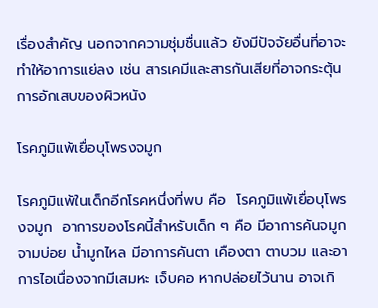เรื่องสำคัญ นอกจากความชุ่มชื่นแล้ว ยังมีปัจจัยอื่นที่อาจะทำให้อาการแย่ลง เช่น สารเคมีและสารกันเสียที่อาจกระตุ้นการอักเสบของผิวหนัง

โรคภูมิแพ้เยื่อบุโพรงจมูก

โรคภูมิแพ้ในเด็กอีกโรคหนึ่งที่พบ คือ  โรคภูมิแพ้เยื่อบุโพรงจมูก  อาการของโรคนี้สำหรับเด็ก ๆ คือ มีอาการคันจมูก จามบ่อย น้ำมูกไหล มีอาการคันตา เคืองตา ตาบวม และอาการไอเนื่องจากมีเสมหะ เจ็บคอ หากปล่อยไว้นาน อาจเกิ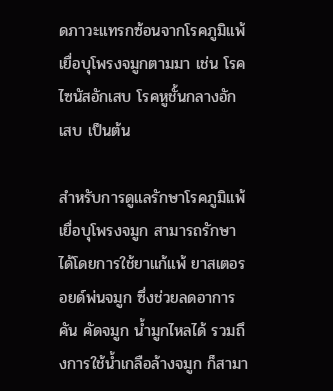ดภาวะแทรกซ้อนจากโรคภูมิแพ้เยื่อบุโพรงจมูกตามมา เช่น โรคไซนัสอักเสบ โรคหูชั้นกลางอักเสบ เป็นต้น

สำหรับการดูแลรักษาโรคภูมิแพ้เยื่อบุโพรงจมูก สามารถรักษาได้โดยการใช้ยาแก้แพ้ ยาสเตอรอยด์พ่นจมูก ซึ่งช่วยลดอาการคัน คัดจมูก น้ำมูกไหลได้ รวมถึงการใช้น้ำเกลือล้างจมูก ก็สามา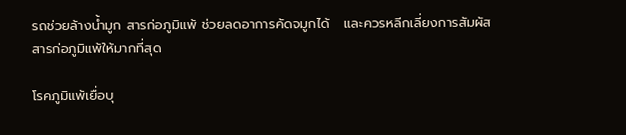รถช่วยล้างน้ำมูก สารก่อภูมิแพ้ ช่วยลดอาการคัดจมูกได้   และควรหลีกเลี่ยงการสัมผัสสารก่อภูมิแพ้ให้มากที่สุด

โรคภูมิแพ้เยื่อบุ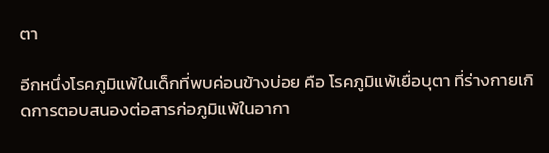ตา

อีกหนึ่งโรคภูมิแพ้ในเด็กที่พบค่อนข้างบ่อย คือ โรคภูมิแพ้เยื่อบุตา ที่ร่างกายเกิดการตอบสนองต่อสารก่อภูมิแพ้ในอากา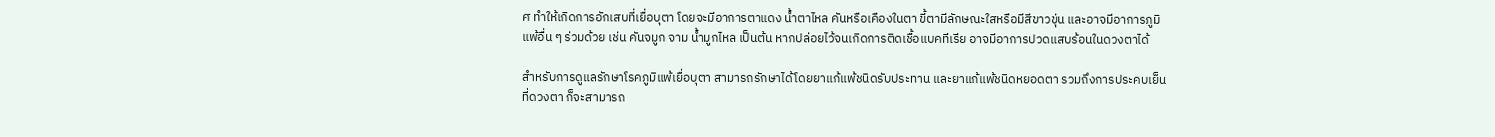ศ ทำให้เกิดการอักเสบที่เยื่อบุตา โดยจะมีอาการตาแดง น้ำตาไหล คันหรือเคืองในตา ขี้ตามีลักษณะใสหรือมีสีขาวขุ่น และอาจมีอาการภูมิแพ้อื่น ๆ ร่วมด้วย เช่น คันจมูก จาม น้ำมูกไหล เป็นต้น หากปล่อยไว้จนเกิดการติดเชื้อแบคทีเรีย อาจมีอาการปวดแสบร้อนในดวงตาได้

สำหรับการดูแลรักษาโรคภูมิแพ้เยื่อบุตา สามารถรักษาได้โดยยาแก้แพ้ชนิดรับประทาน และยาแก้แพ้ชนิดหยอดตา รวมถึงการประคบเย็นที่ดวงตา ก็จะสามารถ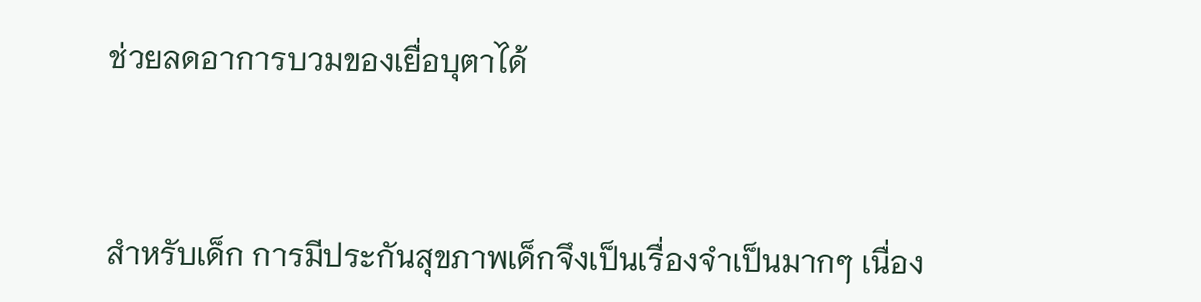ช่วยลดอาการบวมของเยื่อบุตาได้



สำหรับเด็ก การมีประกันสุขภาพเด็กจึงเป็นเรื่องจำเป็นมากๆ เนื่อง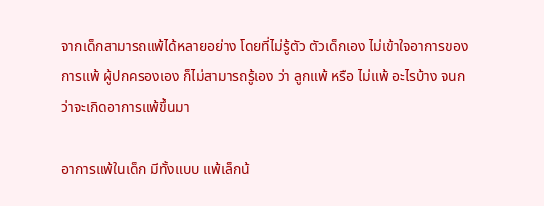จากเด็กสามารถแพ้ได้หลายอย่าง โดยที่ไม่รู้ตัว ตัวเด็กเอง ไม่เข้าใจอาการของการแพ้ ผู้ปกครองเอง ก็ไม่สามารถรู้เอง ว่า ลูกแพ้ หรือ ไม่แพ้ อะไรบ้าง จนกว่าจะเกิดอาการแพ้ขึ้นมา

อาการแพ้ในเด็ก มีทั้งแบบ แพ้เล็กน้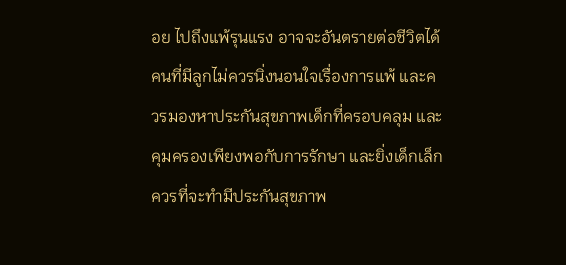อย ไปถึงแพ้รุนแรง อาจจะอันตรายต่อชีวิตได้ คนที่มีลูกไม่ควรนิ่งนอนใจเรื่องการแพ้ และควรมองหาประกันสุขภาพเด็กที่ครอบคลุม และคุมครองเพียงพอกับการรักษา และยิ่งเด็กเล็ก ควรที่จะทำมีประกันสุขภาพ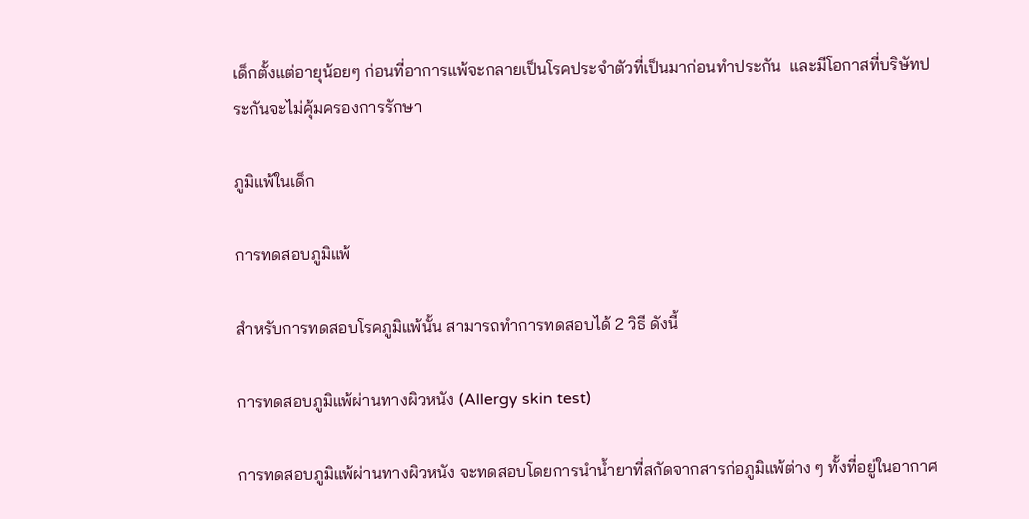เด็กตั้งแต่อายุน้อยๆ ก่อนที่อาการแพ้จะกลายเป็นโรคประจำตัวที่เป็นมาก่อนทำประกัน  และมีโอกาสที่บริษัทประกันจะไม่คุ้มครองการรักษา

ภูมิแพ้ในเด็ก

การทดสอบภูมิแพ้

สำหรับการทดสอบโรคภูมิแพ้นั้น สามารถทำการทดสอบได้ 2 วิธี ดังนี้

การทดสอบภูมิแพ้ผ่านทางผิวหนัง (Allergy skin test)

การทดสอบภูมิแพ้ผ่านทางผิวหนัง จะทดสอบโดยการนำน้ำยาที่สกัดจากสารก่อภูมิแพ้ต่าง ๆ ทั้งที่อยู่ในอากาศ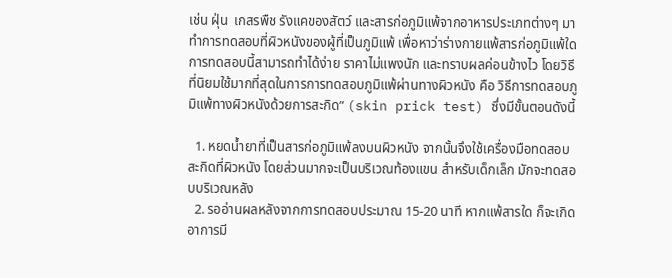เช่น ฝุ่น  เกสรพืช รังแคของสัตว์ และสารก่อภูมิแพ้จากอาหารประเภทต่างๆ มาทำการทดสอบที่ผิวหนังของผู้ที่เป็นภูมิแพ้ เพื่อหาว่าร่างกายแพ้สารก่อภูมิแพ้ใด การทดสอบนี้สามารถทำได้ง่าย ราคาไม่แพงนัก และทราบผลค่อนข้างไว โดยวิธีที่นิยมใช้มากที่สุดในการการทดสอบภูมิแพ้ผ่านทางผิวหนัง คือ วิธีการทดสอบภูมิแพ้ทางผิวหนังด้วยการสะกิด” (skin prick test) ซึ่งมีขั้นตอนดังนี้

  1. หยดน้ำยาที่เป็นสารก่อภูมิแพ้ลงบนผิวหนัง จากนั้นจึงใช้เครื่องมือทดสอบ สะกิดที่ผิวหนัง โดยส่วนมากจะเป็นบริเวณท้องแขน สำหรับเด็กเล็ก มักจะทดสอบบริเวณหลัง
  2. รออ่านผลหลังจากการทดสอบประมาณ 15-20 นาที หากแพ้สารใด ก็จะเกิดอาการมี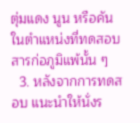ตุ่มแดง นูน หรือคัน ในตำแหน่งที่ทดสอบสารก่อภูมิแพ้นั้น ๆ
  3. หลังจากการทดสอบ แนะนำให้นั่งร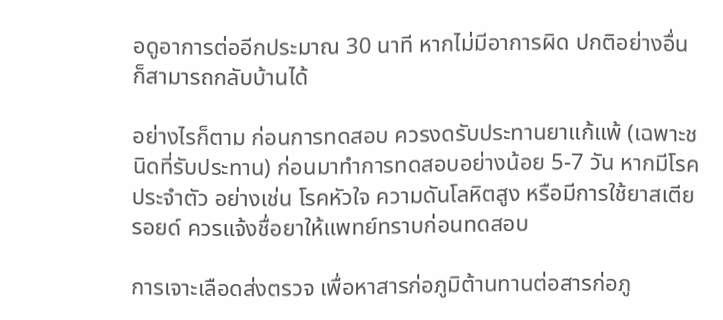อดูอาการต่ออีกประมาณ 30 นาที หากไม่มีอาการผิด ปกติอย่างอื่น ก็สามารถกลับบ้านได้

อย่างไรก็ตาม ก่อนการทดสอบ ควรงดรับประทานยาแก้แพ้ (เฉพาะชนิดที่รับประทาน) ก่อนมาทำการทดสอบอย่างน้อย 5-7 วัน หากมีโรคประจำตัว อย่างเช่น โรคหัวใจ ความดันโลหิตสูง หรือมีการใช้ยาสเตียรอยด์ ควรแจ้งชื่อยาให้แพทย์ทราบก่อนทดสอบ

การเจาะเลือดส่งตรวจ เพื่อหาสารก่อภูมิต้านทานต่อสารก่อภู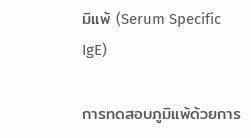มิแพ้ (Serum Specific IgE)

การทดสอบภูมิแพ้ด้วยการ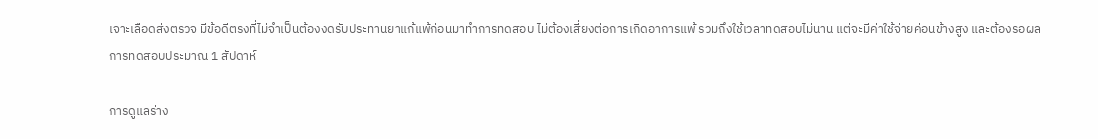เจาะเลือดส่งตรวจ มีข้อดีตรงที่ไม่จำเป็นต้องงดรับประทานยาแก้แพ้ก่อนมาทำการทดสอบ ไม่ต้องเสี่ยงต่อการเกิดอาการแพ้ รวมถึงใช้เวลาทดสอบไม่นาน แต่จะมีค่าใช้จ่ายค่อนข้างสูง และต้องรอผลการทดสอบประมาณ 1 สัปดาห์

การดูแลร่าง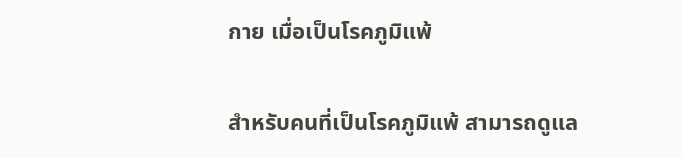กาย เมื่อเป็นโรคภูมิแพ้

สำหรับคนที่เป็นโรคภูมิแพ้ สามารถดูแล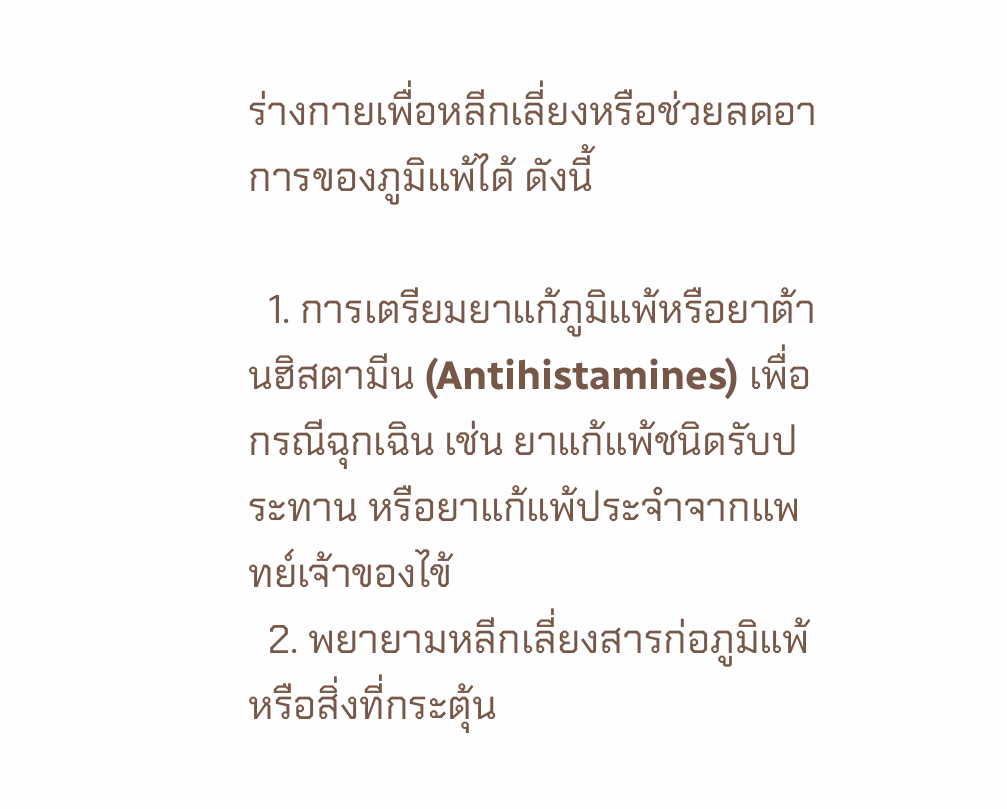ร่างกายเพื่อหลีกเลี่ยงหรือช่วยลดอาการของภูมิแพ้ได้ ดังนี้

  1. การเตรียมยาแก้ภูมิแพ้หรือยาต้านฮิสตามีน (Antihistamines) เพื่อกรณีฉุกเฉิน เช่น ยาแก้แพ้ชนิดรับประทาน หรือยาแก้แพ้ประจำจากแพทย์เจ้าของไข้
  2. พยายามหลีกเลี่ยงสารก่อภูมิแพ้ หรือสิ่งที่กระตุ้น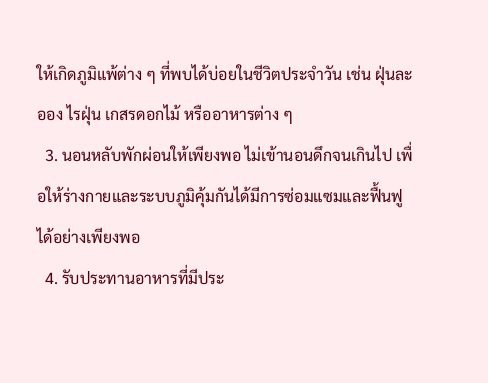ให้เกิดภูมิแพ้ต่าง ๆ ที่พบได้บ่อยในชีวิตประจำวัน เช่น ฝุ่นละออง ไรฝุ่น เกสรดอกไม้ หรืออาหารต่าง ๆ
  3. นอนหลับพักผ่อนให้เพียงพอ ไม่เข้านอนดึกจนเกินไป เพื่อให้ร่างกายและระบบภูมิคุ้มกันได้มีการซ่อมแซมและฟื้นฟูได้อย่างเพียงพอ
  4. รับประทานอาหารที่มีประ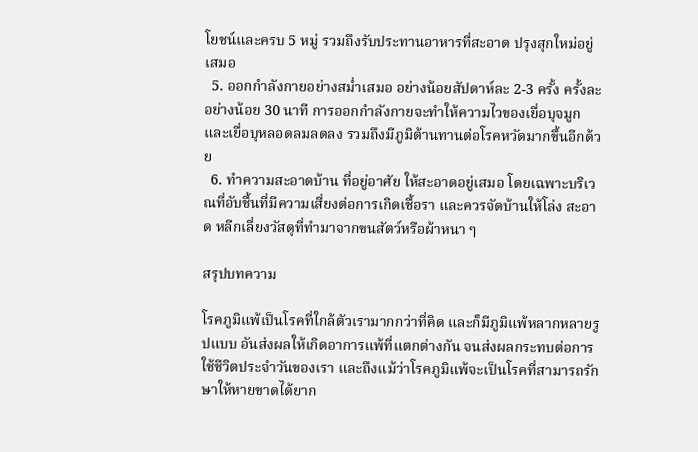โยชน์และครบ 5 หมู่ รวมถึงรับประทานอาหารที่สะอาด ปรุงสุกใหม่อยู่เสมอ
  5. ออกกำลังกายอย่างสม่ำเสมอ อย่างน้อยสัปดาห์ละ 2-3 ครั้ง ครั้งละอย่างน้อย 30 นาที การออกกำลังกายจะทำให้ความไวของเยื่อบุจมูกและเยื่อบุหลอดลมลดลง รวมถึงมีภูมิต้านทานต่อโรคหวัดมากขึ้นอีกด้วย
  6. ทำความสะอาดบ้าน ที่อยู่อาศัย ให้สะอาดอยู่เสมอ โดยเฉพาะบริเวณที่อับชื้นที่มีความเสี่ยงต่อการเกิดเชื้อรา และควรจัดบ้านให้โล่ง สะอาด หลีกเลี่ยงวัสดุที่ทำมาจากขนสัตว์หรือผ้าหนา ๆ

สรุปบทความ

โรคภูมิแพ้เป็นโรคที่ใกล้ตัวเรามากกว่าที่คิด และก็มีภูมิแพ้หลากหลายรูปแบบ อันส่งผลให้เกิดอาการแพ้ที่แตกต่างกัน จนส่งผลกระทบต่อการใช้ชีวิตประจำวันของเรา และถึงแม้ว่าโรคภูมิแพ้จะเป็นโรคที่สามารถรักษาให้หายขาดได้ยาก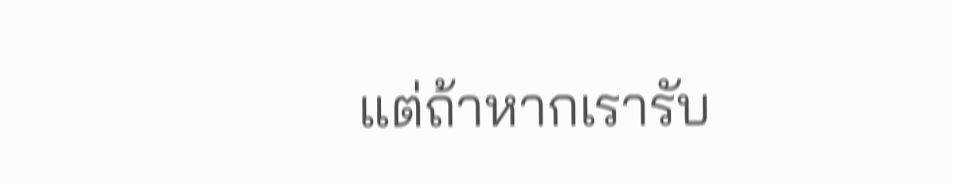แต่ถ้าหากเรารับ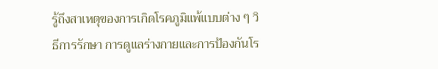รู้ถึงสาเหตุของการเกิดโรคภูมิแพ้แบบต่าง ๆ วิธีการรักษา การดูแลร่างกายและการป้องกันโร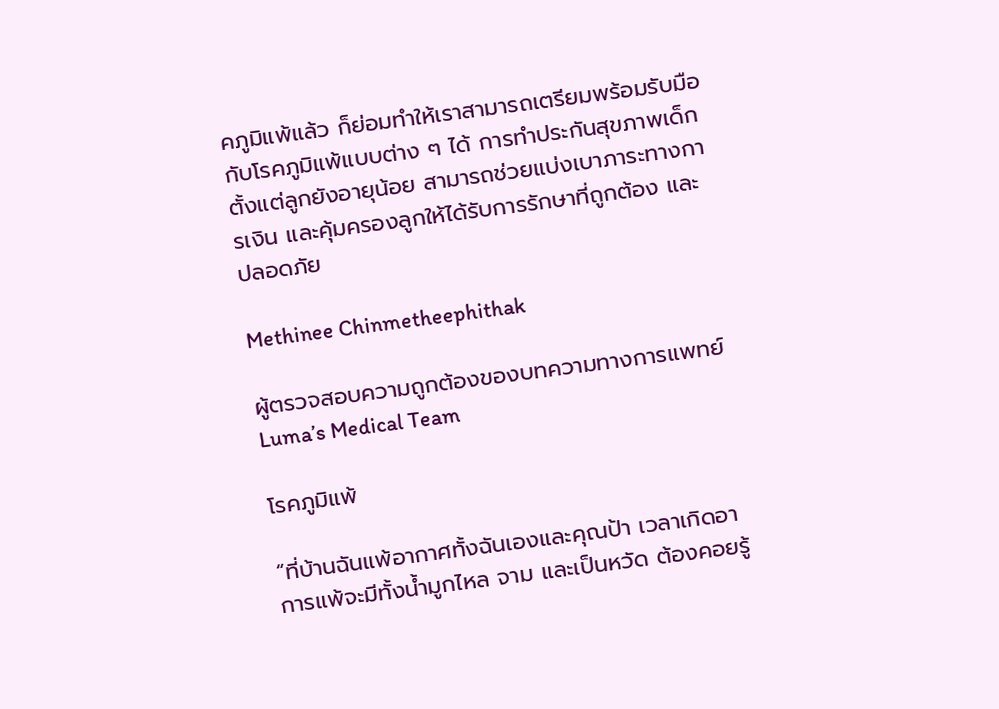คภูมิแพ้แล้ว ก็ย่อมทำให้เราสามารถเตรียมพร้อมรับมือกับโรคภูมิแพ้แบบต่าง ๆ ได้ การทำประกันสุขภาพเด็กตั้งแต่ลูกยังอายุน้อย สามารถช่วยแบ่งเบาภาระทางการเงิน และคุ้มครองลูกให้ได้รับการรักษาที่ถูกต้อง และ ปลอดภัย

Methinee Chinmetheephithak

ผู้ตรวจสอบความถูกต้องของบทความทางการแพทย์ Luma’s Medical Team

โรคภูมิแพ้

“ที่บ้านฉันแพ้อากาศทั้งฉันเองและคุณป้า เวลาเกิดอาการแพ้จะมีทั้งน้ำมูกไหล จาม และเป็นหวัด ต้องคอยรู้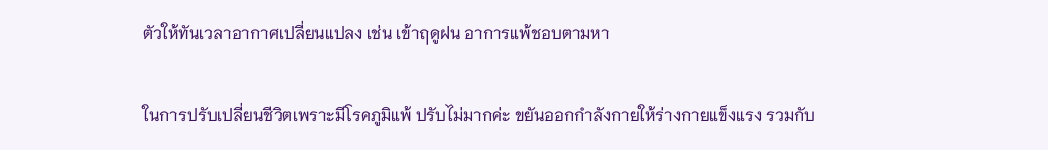ตัวให้ทันเวลาอากาศเปลี่ยนแปลง เช่น เข้าฤดูฝน อาการแพ้ชอบตามหา

ในการปรับเปลี่ยนชีวิตเพราะมีโรคภูมิแพ้ ปรับไม่มากค่ะ ขยันออกกำลังกายให้ร่างกายแข็งแรง รวมกับ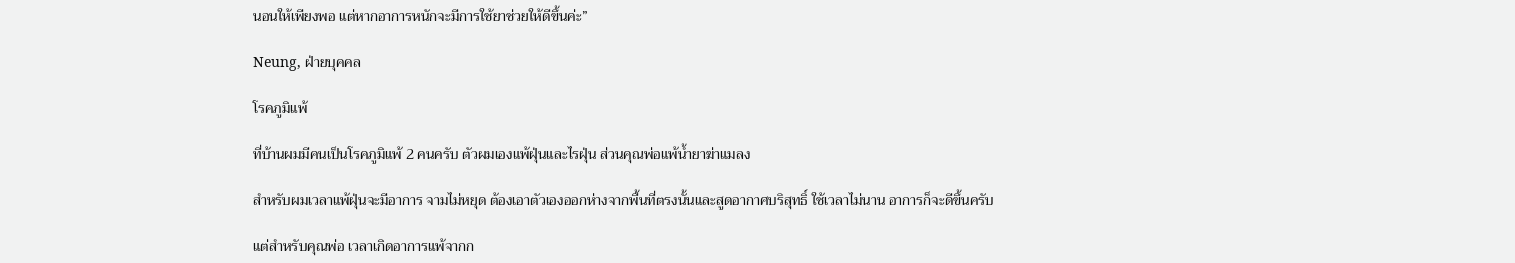นอนให้เพียงพอ แต่หากอาการหนักจะมีการใช้ยาช่วยให้ดีขึ้นค่ะ”

Neung, ฝ่ายบุคคล

โรคภูมิแพ้

ที่บ้านผมมีคนเป็นโรคภูมิแพ้ 2 คนครับ ตัวผมเองแพ้ฝุ่นและไรฝุ่น ส่วนคุณพ่อแพ้น้ำยาฆ่าแมลง

สำหรับผมเวลาแพ้ฝุ่นจะมีอาการ จามไม่หยุด ต้องเอาตัวเองออกห่างจากพื้นที่ตรงนั้นและสูดอากาศบริสุทธิ์ ใช้เวลาไม่นาน อาการก็จะดีขึ้นครับ

แต่สำหรับคุณพ่อ เวลาเกิดอาการแพ้จากก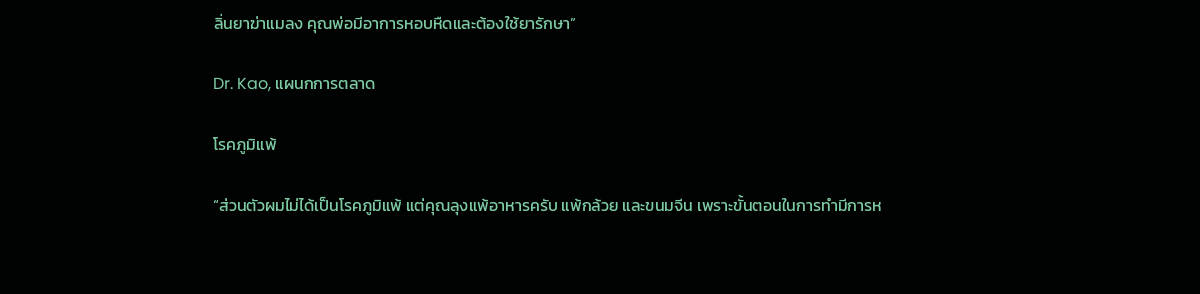ลิ่นยาฆ่าแมลง คุณพ่อมีอาการหอบหืดและต้องใช้ยารักษา”

Dr. Kao, แผนกการตลาด

โรคภูมิแพ้

“ส่วนตัวผมไม่ได้เป็นโรคภูมิแพ้ แต่คุณลุงแพ้อาหารครับ แพ้กล้วย และขนมจีน เพราะขั้นตอนในการทำมีการห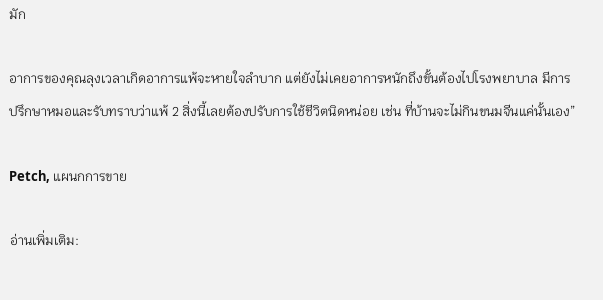มัก

อาการของคุณลุงเวลาเกิดอาการแพ้จะหายใจลำบาก แต่ยังไม่เคยอาการหนักถึงขั้นต้องไปโรงพยาบาล มีการปรึกษาหมอและรับทราบว่าแพ้ 2 สิ่งนี้เลยต้องปรับการใช้ชีวิตนิดหน่อย เช่น ที่บ้านจะไม่กินขนมจีนแค่นั้นเอง”

Petch, แผนกการขาย

อ่านเพิ่มเติม: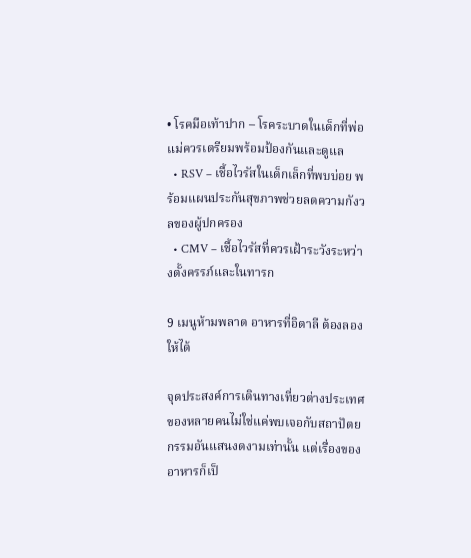• โรคมือเท้าปาก – โรคระบาดในเด็กที่พ่อแม่ควรเตรียมพร้อมป้องกันและดูแล
  • RSV – เชื้อไวรัสในเด็กเล็กที่พบบ่อย พร้อมแผนประกันสุขภาพช่วยลดความกังวลของผู้ปกครอง
  • CMV – เชื้อไวรัสที่ควรเฝ้าระวังระหว่างตั้งครรภ์และในทารก

9 เมนูห้ามพลาด อาหารที่อิตาลี ต้องลองให้ได้

จุดประสงค์การเดินทางเที่ยวต่างประเทศของหลายคนไม่ใช่แค่พบเจอกับสถาปัตยกรรมอันแสนงดงามเท่านั้น แต่เรื่องของอาหารก็เป็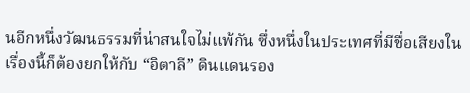นอีกหนึ่งวัฒนธรรมที่น่าสนใจไม่แพ้กัน ซึ่งหนึ่งในประเทศที่มีชื่อเสียงในเรื่องนี้ก็ต้องยกให้กับ “อิตาลี” ดินแดนรอง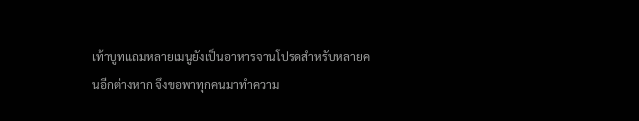เท้าบูทแถมหลายเมนูยังเป็นอาหารจานโปรดสำหรับหลายคนอีกต่างหาก จึงขอพาทุกคนมาทำความ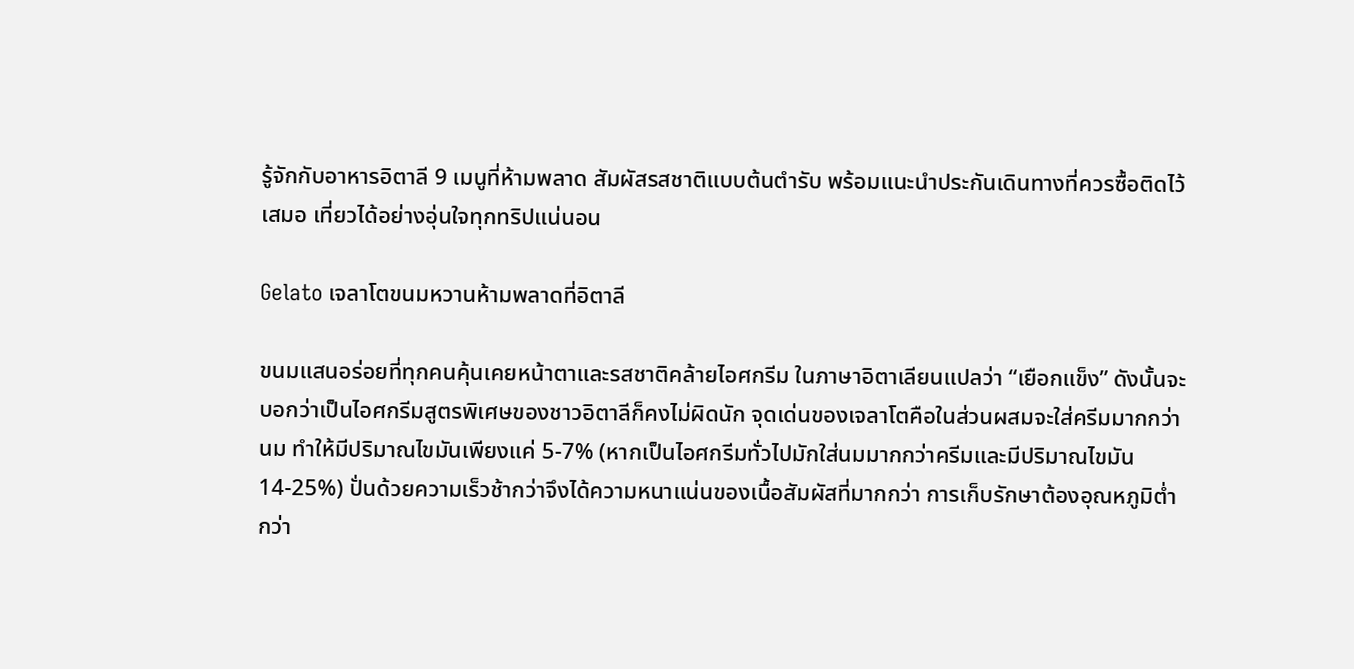รู้จักกับอาหารอิตาลี 9 เมนูที่ห้ามพลาด สัมผัสรสชาติแบบต้นตำรับ พร้อมแนะนำประกันเดินทางที่ควรซื้อติดไว้เสมอ เที่ยวได้อย่างอุ่นใจทุกทริปแน่นอน

Gelato เจลาโตขนมหวานห้ามพลาดที่อิตาลี

ขนมแสนอร่อยที่ทุกคนคุ้นเคยหน้าตาและรสชาติคล้ายไอศกรีม ในภาษาอิตาเลียนแปลว่า “เยือกแข็ง” ดังนั้นจะบอกว่าเป็นไอศกรีมสูตรพิเศษของชาวอิตาลีก็คงไม่ผิดนัก จุดเด่นของเจลาโตคือในส่วนผสมจะใส่ครีมมากกว่านม ทำให้มีปริมาณไขมันเพียงแค่ 5-7% (หากเป็นไอศกรีมทั่วไปมักใส่นมมากกว่าครีมและมีปริมาณไขมัน 14-25%) ปั่นด้วยความเร็วช้ากว่าจึงได้ความหนาแน่นของเนื้อสัมผัสที่มากกว่า การเก็บรักษาต้องอุณหภูมิต่ำกว่า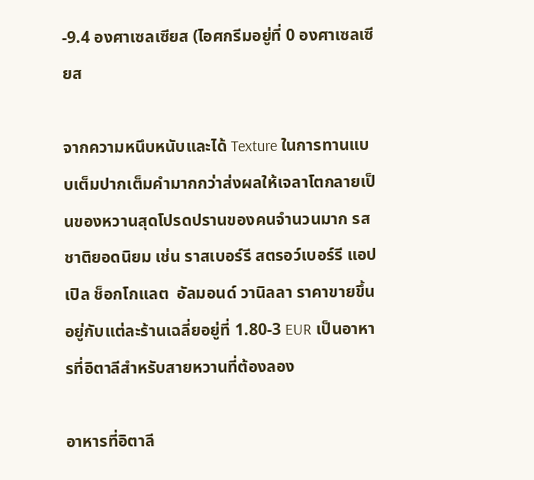-9.4 องศาเซลเซียส (ไอศกรีมอยู่ที่ 0 องศาเซลเซียส

จากความหนึบหนับและได้ Texture ในการทานแบบเต็มปากเต็มคำมากกว่าส่งผลให้เจลาโตกลายเป็นของหวานสุดโปรดปรานของคนจำนวนมาก รสชาติยอดนิยม เช่น ราสเบอร์รี สตรอว์เบอร์รี แอปเปิล ช็อกโกแลต  อัลมอนด์ วานิลลา ราคาขายขึ้นอยู่กับแต่ละร้านเฉลี่ยอยู่ที่ 1.80-3 EUR เป็นอาหารที่อิตาลีสำหรับสายหวานที่ต้องลอง

อาหารที่อิตาลี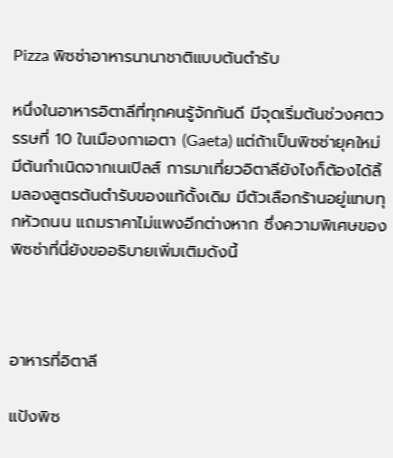Pizza พิซซ่าอาหารนานาชาติแบบต้นตำรับ

หนึ่งในอาหารอิตาลีที่ทุกคนรู้จักกันดี มีจุดเริ่มต้นช่วงศตวรรษที่ 10 ในเมืองกาเอตา (Gaeta) แต่ถ้าเป็นพิซซ่ายุคใหม่มีต้นกำเนิดจากเนเปิลส์ การมาเที่ยวอิตาลียังไงก็ต้องได้ลิ้มลองสูตรต้นตำรับของแท้ดั้งเดิม มีตัวเลือกร้านอยู่แทบทุกหัวถนน แถมราคาไม่แพงอีกต่างหาก ซึ่งความพิเศษของพิซซ่าที่นี่ยังขออธิบายเพิ่มเติมดังนี้



อาหารที่อิตาลี

แป้งพิซ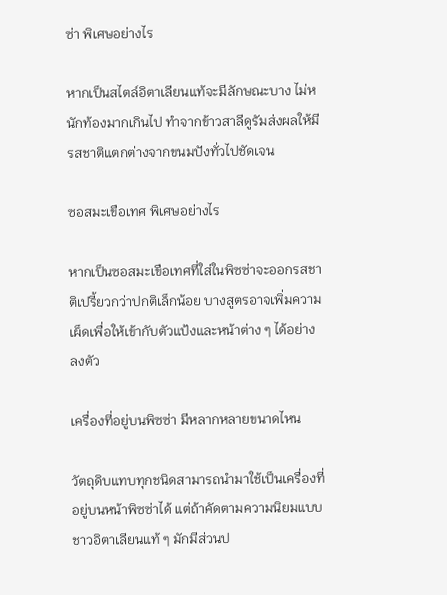ซ่า พิเศษอย่างไร

หากเป็นสไตล์อิตาเลียนแท้จะมีลักษณะบาง ไม่หนักท้องมากเกินไป ทำจากข้าวสาลีดูรัมส่งผลให้มีรสชาติแตกต่างจากขนมปังทั่วไปชัดเจน

ซอสมะเขือเทศ พิเศษอย่างไร

หากเป็นซอสมะเขือเทศที่ใส่ในพิซซ่าจะออกรสชาติเปรี้ยวกว่าปกติเล็กน้อย บางสูตรอาจเพิ่มความเผ็ดเพื่อให้เข้ากับตัวแป้งและหน้าต่าง ๆ ได้อย่างลงตัว

เครื่องที่อยู่บนพิซซ่า มีหลากหลายขนาดไหน

วัตถุดิบแทบทุกชนิดสามารถนำมาใช้เป็นเครื่องที่อยู่บนหน้าพิซซ่าได้ แต่ถ้าคัดตามความนิยมแบบชาวอิตาเลียนแท้ ๆ มักมีส่วนป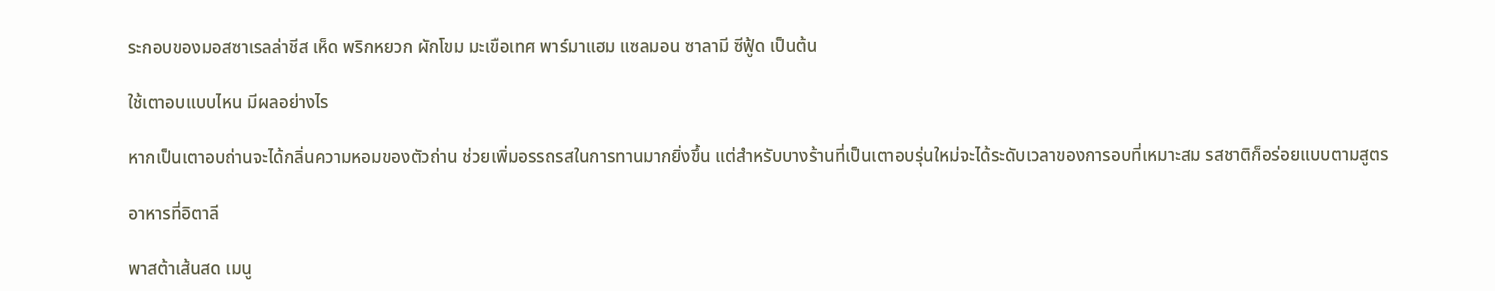ระกอบของมอสซาเรลล่าชีส เห็ด พริกหยวก ผักโขม มะเขือเทศ พาร์มาแฮม แซลมอน ซาลามี ซีฟู้ด เป็นต้น

ใช้เตาอบแบบไหน มีผลอย่างไร

หากเป็นเตาอบถ่านจะได้กลิ่นความหอมของตัวถ่าน ช่วยเพิ่มอรรถรสในการทานมากยิ่งขึ้น แต่สำหรับบางร้านที่เป็นเตาอบรุ่นใหม่จะได้ระดับเวลาของการอบที่เหมาะสม รสชาติก็อร่อยแบบตามสูตร

อาหารที่อิตาลี

พาสต้าเส้นสด เมนู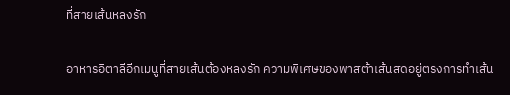ที่สายเส้นหลงรัก

อาหารอิตาลีอีกเมนูที่สายเส้นต้องหลงรัก ความพิเศษของพาสต้าเส้นสดอยู่ตรงการทำเส้น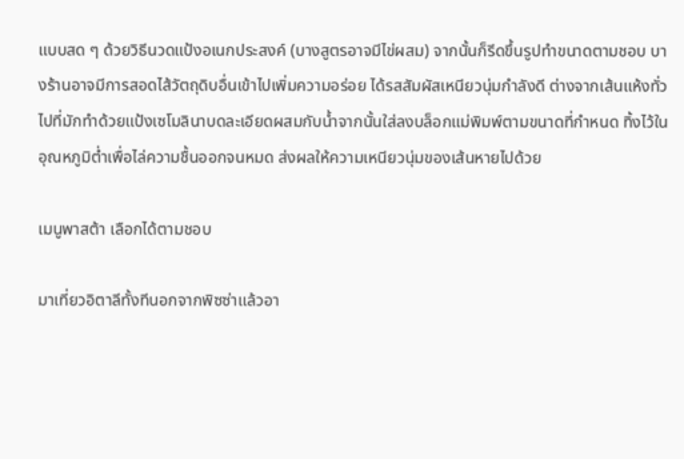แบบสด ๆ ด้วยวิธีนวดแป้งอเนกประสงค์ (บางสูตรอาจมีไข่ผสม) จากนั้นก็รีดขึ้นรูปทำขนาดตามชอบ บางร้านอาจมีการสอดไส้วัตถุดิบอื่นเข้าไปเพิ่มความอร่อย ได้รสสัมผัสเหนียวนุ่มกำลังดี ต่างจากเส้นแห้งทั่วไปที่มักทำด้วยแป้งเซโมลินาบดละเอียดผสมกับน้ำจากนั้นใส่ลงบล็อกแม่พิมพ์ตามขนาดที่กำหนด ทิ้งไว้ในอุณหภูมิต่ำเพื่อไล่ความชื้นออกจนหมด ส่งผลให้ความเหนียวนุ่มของเส้นหายไปด้วย

เมนูพาสต้า เลือกได้ตามชอบ

มาเที่ยวอิตาลีทั้งทีนอกจากพิซซ่าแล้วอา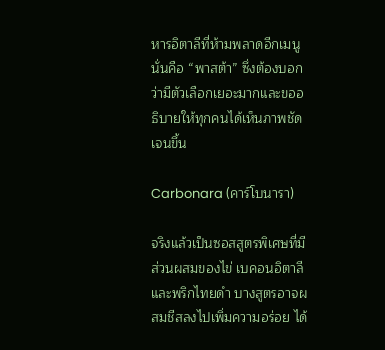หารอิตาลีที่ห้ามพลาดอีกเมนูนั่นคือ “พาสต้า” ซึ่งต้องบอกว่ามีตัวเลือกเยอะมากและขออธิบายให้ทุกคนได้เห็นภาพชัดเจนขึ้น

Carbonara (คาร์โบนารา)

จริงแล้วเป็นซอสสูตรพิเศษที่มีส่วนผสมของไข่ เบคอนอิตาลี และพริกไทยดำ บางสูตรอาจผสมชีสลงไปเพิ่มความอร่อย ได้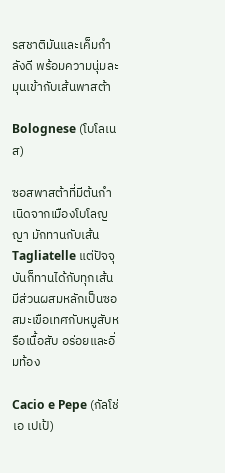รสชาติมันและเค็มกำลังดี พร้อมความนุ่มละมุนเข้ากับเส้นพาสต้า

Bolognese (โบโลเนส)

ซอสพาสต้าที่มีต้นกำเนิดจากเมืองโบโลญญา มักทานกับเส้น Tagliatelle แต่ปัจจุบันก็ทานได้กับทุกเส้น มีส่วนผสมหลักเป็นซอสมะเขือเทศกับหมูสับหรือเนื้อสับ อร่อยและอิ่มท้อง

Cacio e Pepe (กัลโช่ เอ เปเป้)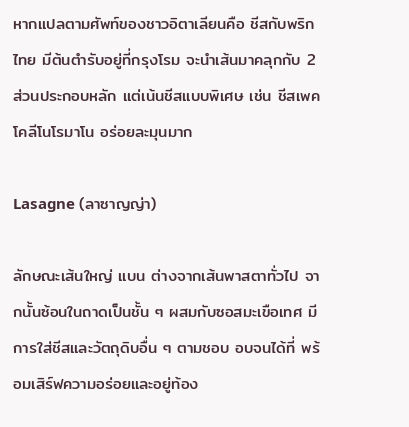หากแปลตามศัพท์ของชาวอิตาเลียนคือ ชีสกับพริกไทย มีต้นตำรับอยู่ที่กรุงโรม จะนำเส้นมาคลุกกับ 2 ส่วนประกอบหลัก แต่เน้นชีสแบบพิเศษ เช่น ชีสเพคโคลีโนโรมาโน อร่อยละมุนมาก

Lasagne (ลาซาญญ่า)

ลักษณะเส้นใหญ่ แบน ต่างจากเส้นพาสตาทั่วไป จากนั้นซ้อนในถาดเป็นชั้น ๆ ผสมกับซอสมะเขือเทศ มีการใส่ชีสและวัตถุดิบอื่น ๆ ตามชอบ อบจนได้ที่ พร้อมเสิร์ฟความอร่อยและอยู่ท้อง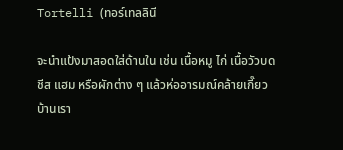Tortelli (ทอร์เทลลินี

จะนำแป้งมาสอดใส่ด้านใน เช่น เนื้อหมู ไก่ เนื้อวัวบด ชีส แฮม หรือผักต่าง ๆ แล้วห่ออารมณ์คล้ายเกี๊ยวบ้านเรา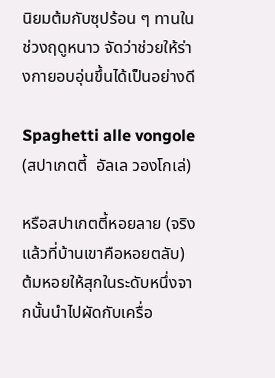นิยมต้มกับซุปร้อน ๆ ทานในช่วงฤดูหนาว จัดว่าช่วยให้ร่างกายอบอุ่นขึ้นได้เป็นอย่างดี

Spaghetti alle vongole (สปาเกตตี้  อัลเล วองโกเล่)

หรือสปาเกตตี้หอยลาย (จริงแล้วที่บ้านเขาคือหอยตลับ) ต้มหอยให้สุกในระดับหนึ่งจากนั้นนำไปผัดกับเครื่อ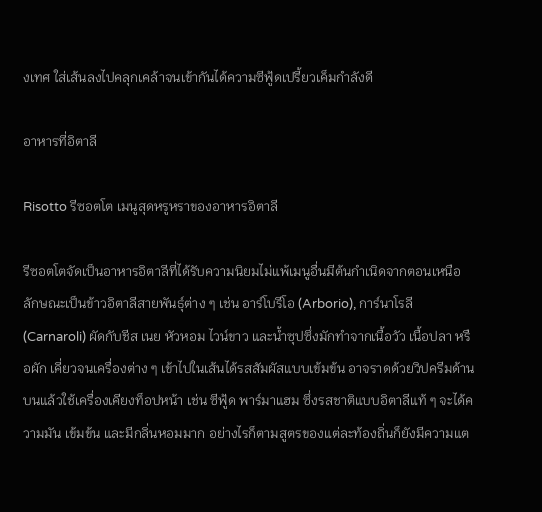งเทศ ใส่เส้นลงไปคลุกเคล้าจนเข้ากันได้ความซีฟู้ดเปรี้ยวเค็มกำลังดี

อาหารที่อิตาลี

Risotto รีซอตโต เมนูสุดหรูหราของอาหารอิตาลี

รีซอตโตจัดเป็นอาหารอิตาลีที่ได้รับความนิยมไม่แพ้เมนูอื่นมีต้นกำเนิดจากตอนเหนือ ลักษณะเป็นข้าวอิตาลีสายพันธุ์ต่าง ๆ เช่น อาร์โบรีโอ (Arborio), การ์นาโรลี (Carnaroli) ผัดกับชีส เนย หัวหอม ไวน์ขาว และน้ำซุปซึ่งมักทำจากเนื้อวัว เนื้อปลา หรือผัก เคี่ยวจนเครื่องต่าง ๆ เข้าไปในเส้นได้รสสัมผัสแบบเข้มข้น อาจราดด้วยวิปครีมด้านบนแล้วใช้เครื่องเคียงท็อปหน้า เช่น ซีฟู้ด พาร์มาแฮม ซึ่งรสชาติแบบอิตาลีแท้ ๆ จะได้ความมัน เข้มข้น และมีกลิ่นหอมมาก อย่างไรก็ตามสูตรของแต่ละท้องถิ่นก็ยังมีความแต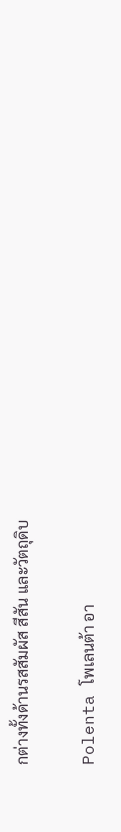กต่างทั้งด้านรสสัมผัส สีสัน และวัตถุดิบ

Polenta โพเลนต้า อา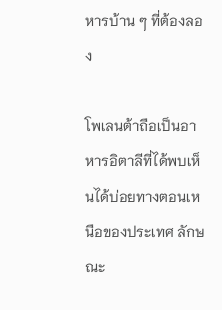หารบ้าน ๆ ที่ต้องลอง

โพเลนต้าถือเป็นอาหารอิตาลีที่ได้พบเห็นได้บ่อยทางตอนเหนือของประเทศ ลักษณะ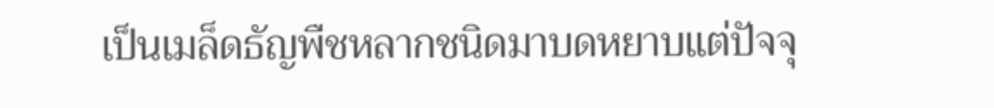เป็นเมล็ดธัญพืชหลากชนิดมาบดหยาบแต่ปัจจุ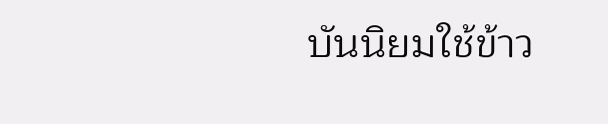บันนิยมใช้ข้าว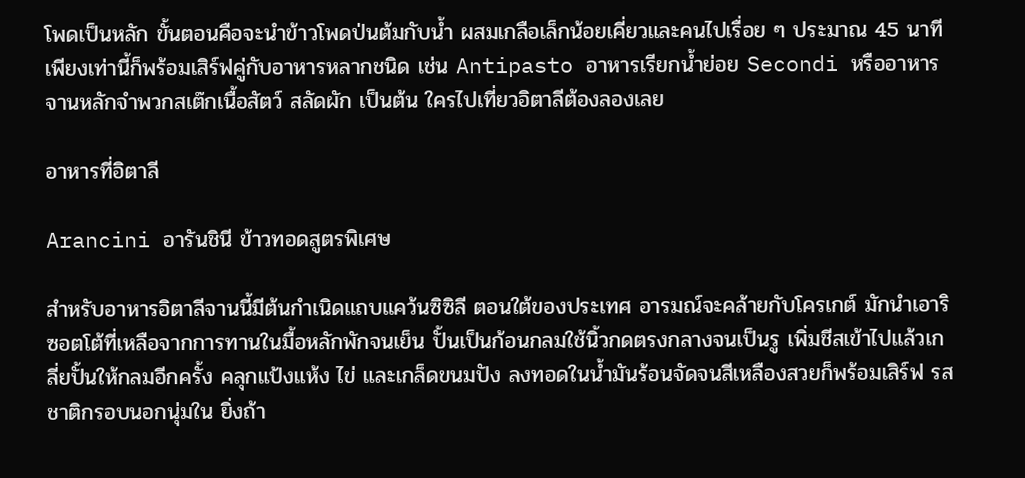โพดเป็นหลัก ขั้นตอนคือจะนำข้าวโพดป่นต้มกับน้ำ ผสมเกลือเล็กน้อยเคี่ยวและคนไปเรื่อย ๆ ประมาณ 45 นาที เพียงเท่านี้ก็พร้อมเสิร์ฟคู่กับอาหารหลากชนิด เช่น Antipasto อาหารเรียกน้ำย่อย Secondi หรืออาหารจานหลักจำพวกสเต๊กเนื้อสัตว์ สลัดผัก เป็นต้น ใครไปเที่ยวอิตาลีต้องลองเลย

อาหารที่อิตาลี

Arancini อารันชินี ข้าวทอดสูตรพิเศษ

สำหรับอาหารอิตาลีจานนี้มีต้นกำเนิดแถบแคว้นซิซิลี ตอนใต้ของประเทศ อารมณ์จะคล้ายกับโครเกต์ มักนำเอาริซอตโต้ที่เหลือจากการทานในมื้อหลักพักจนเย็น ปั้นเป็นก้อนกลมใช้นิ้วกดตรงกลางจนเป็นรู เพิ่มชีสเข้าไปแล้วเกลี่ยปั้นให้กลมอีกครั้ง คลุกแป้งแห้ง ไข่ และเกล็ดขนมปัง ลงทอดในน้ำมันร้อนจัดจนสีเหลืองสวยก็พร้อมเสิร์ฟ รสชาติกรอบนอกนุ่มใน ยิ่งถ้า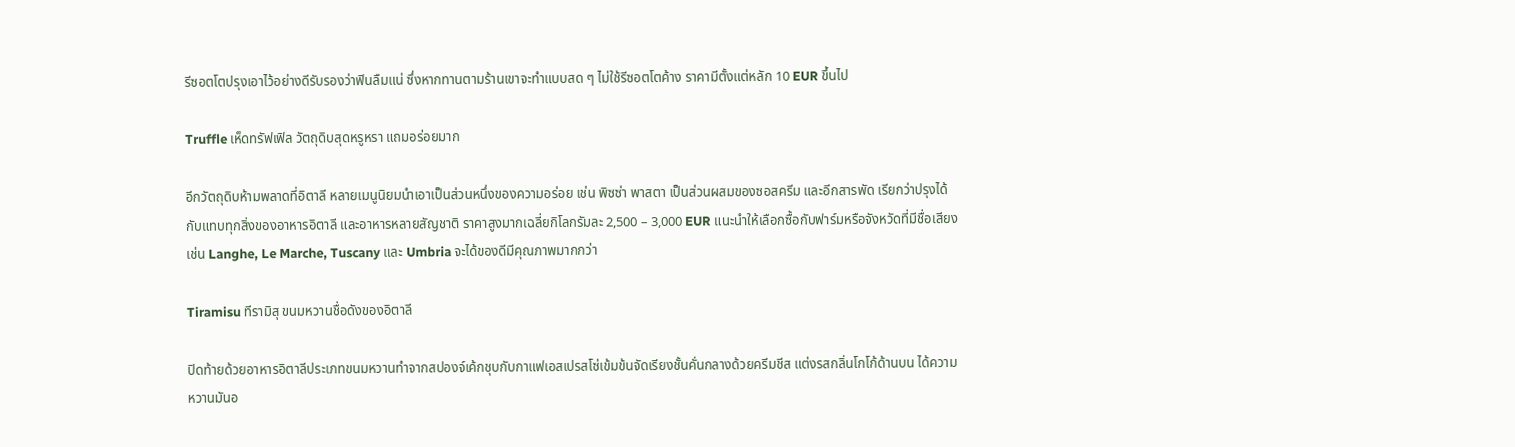รีซอตโตปรุงเอาไว้อย่างดีรับรองว่าฟินลืมแน่ ซึ่งหากทานตามร้านเขาจะทำแบบสด ๆ ไม่ใช้รีซอตโตค้าง ราคามีตั้งแต่หลัก 10 EUR ขึ้นไป

Truffle เห็ดทรัฟเฟิล วัตถุดิบสุดหรูหรา แถมอร่อยมาก

อีกวัตถุดิบห้ามพลาดที่อิตาลี หลายเมนูนิยมนำเอาเป็นส่วนหนึ่งของความอร่อย เช่น พิซซ่า พาสตา เป็นส่วนผสมของซอสครีม และอีกสารพัด เรียกว่าปรุงได้กับแทบทุกสิ่งของอาหารอิตาลี และอาหารหลายสัญชาติ ราคาสูงมากเฉลี่ยกิโลกรัมละ 2,500 – 3,000 EUR แนะนำให้เลือกซื้อกับฟาร์มหรือจังหวัดที่มีชื่อเสียง เช่น Langhe, Le Marche, Tuscany และ Umbria จะได้ของดีมีคุณภาพมากกว่า

Tiramisu ทีรามิสุ ขนมหวานชื่อดังของอิตาลี

ปิดท้ายด้วยอาหารอิตาลีประเภทขนมหวานทำจากสปองจ์เค้กชุบกับกาแฟเอสเปรสโซ่เข้มข้นจัดเรียงชั้นคั่นกลางด้วยครีมชีส แต่งรสกลิ่นโกโก้ด้านบน ได้ความหวานมันอ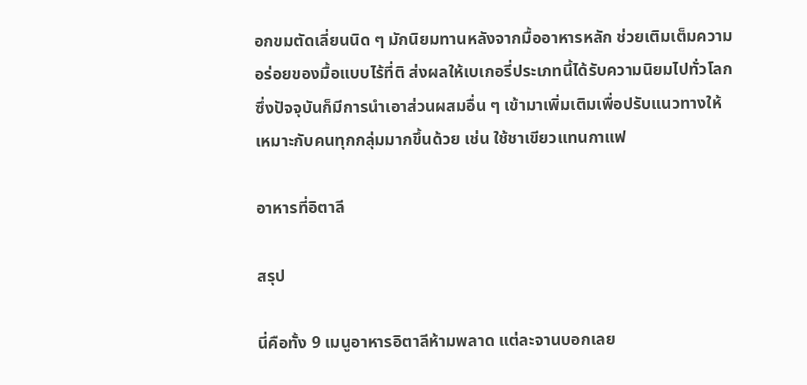อกขมตัดเลี่ยนนิด ๆ มักนิยมทานหลังจากมื้ออาหารหลัก ช่วยเติมเต็มความอร่อยของมื้อแบบไร้ที่ติ ส่งผลให้เบเกอรี่ประเภทนี้ได้รับความนิยมไปทั่วโลก ซึ่งปัจจุบันก็มีการนำเอาส่วนผสมอื่น ๆ เข้ามาเพิ่มเติมเพื่อปรับแนวทางให้เหมาะกับคนทุกกลุ่มมากขึ้นด้วย เช่น ใช้ชาเขียวแทนกาแฟ

อาหารที่อิตาลี

สรุป

นี่คือทั้ง 9 เมนูอาหารอิตาลีห้ามพลาด แต่ละจานบอกเลย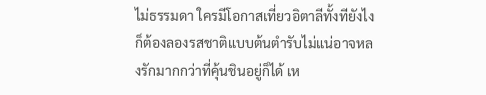ไม่ธรรมดา ใครมีโอกาสเที่ยวอิตาลีทั้งทียังไงก็ต้องลองรสชาติแบบต้นตำรับไม่แน่อาจหลงรักมากกว่าที่คุ้นชินอยู่ก็ได้ เห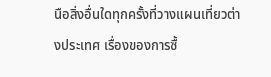นือสิ่งอื่นใดทุกครั้งที่วางแผนเที่ยวต่างประเทศ เรื่องของการซื้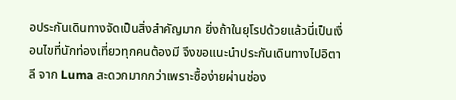อประกันเดินทางจัดเป็นสิ่งสำคัญมาก ยิ่งถ้าในยุโรปด้วยแล้วนี่เป็นเงื่อนไขที่นักท่องเที่ยวทุกคนต้องมี จึงขอแนะนำประกันเดินทางไปอิตาลี จาก Luma สะดวกมากกว่าเพราะซื้อง่ายผ่านช่อง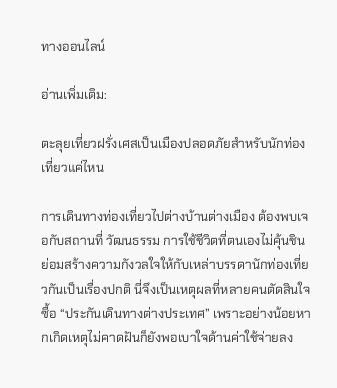ทางออนไลน์

อ่านเพิ่มเติม:

ตะลุยเที่ยวฝรั่งเศสเป็นเมืองปลอดภัยสำหรับนักท่องเที่ยวแค่ไหน

การเดินทางท่องเที่ยวไปต่างบ้านต่างเมือง ต้องพบเจอกับสถานที่ วัฒนธรรม การใช้ชีวิตที่ตนเองไม่คุ้นชิน ย่อมสร้างความกังวลใจให้กับเหล่าบรรดานักท่องเที่ยวกันเป็นเรื่องปกติ นี่จึงเป็นเหตุผลที่หลายคนตัดสินใจซื้อ “ประกันเดินทางต่างประเทศ” เพราะอย่างน้อยหากเกิดเหตุไม่คาดฝันก็ยังพอเบาใจด้านค่าใช้จ่ายลง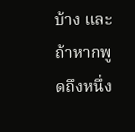บ้าง และถ้าหากพูดถึงหนึ่ง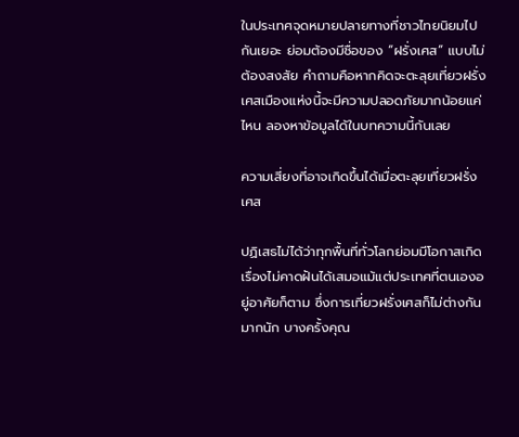ในประเทศจุดหมายปลายทางที่ชาวไทยนิยมไปกันเยอะ ย่อมต้องมีชื่อของ “ฝรั่งเศส” แบบไม่ต้องสงสัย คำถามคือหากคิดจะตะลุยเที่ยวฝรั่งเศสเมืองแห่งนี้จะมีความปลอดภัยมากน้อยแค่ไหน ลองหาข้อมูลได้ในบทความนี้กันเลย

ความเสี่ยงที่อาจเกิดขึ้นได้เมื่อตะลุยเที่ยวฝรั่งเศส

ปฏิเสธไม่ได้ว่าทุกพื้นที่ทั่วโลกย่อมมีโอกาสเกิดเรื่องไม่คาดฝันได้เสมอแม้แต่ประเทศที่ตนเองอยู่อาศัยก็ตาม ซึ่งการเที่ยวฝรั่งเศสก็ไม่ต่างกันมากนัก บางครั้งคุณ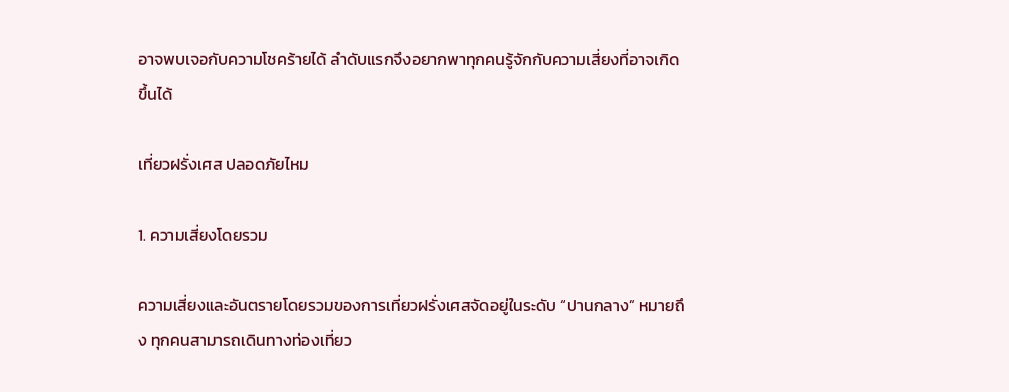อาจพบเจอกับความโชคร้ายได้ ลำดับแรกจึงอยากพาทุกคนรู้จักกับความเสี่ยงที่อาจเกิดขึ้นได้

เที่ยวฝรั่งเศส ปลอดภัยไหม

1. ความเสี่ยงโดยรวม

ความเสี่ยงและอันตรายโดยรวมของการเที่ยวฝรั่งเศสจัดอยู่ในระดับ “ปานกลาง” หมายถึง ทุกคนสามารถเดินทางท่องเที่ยว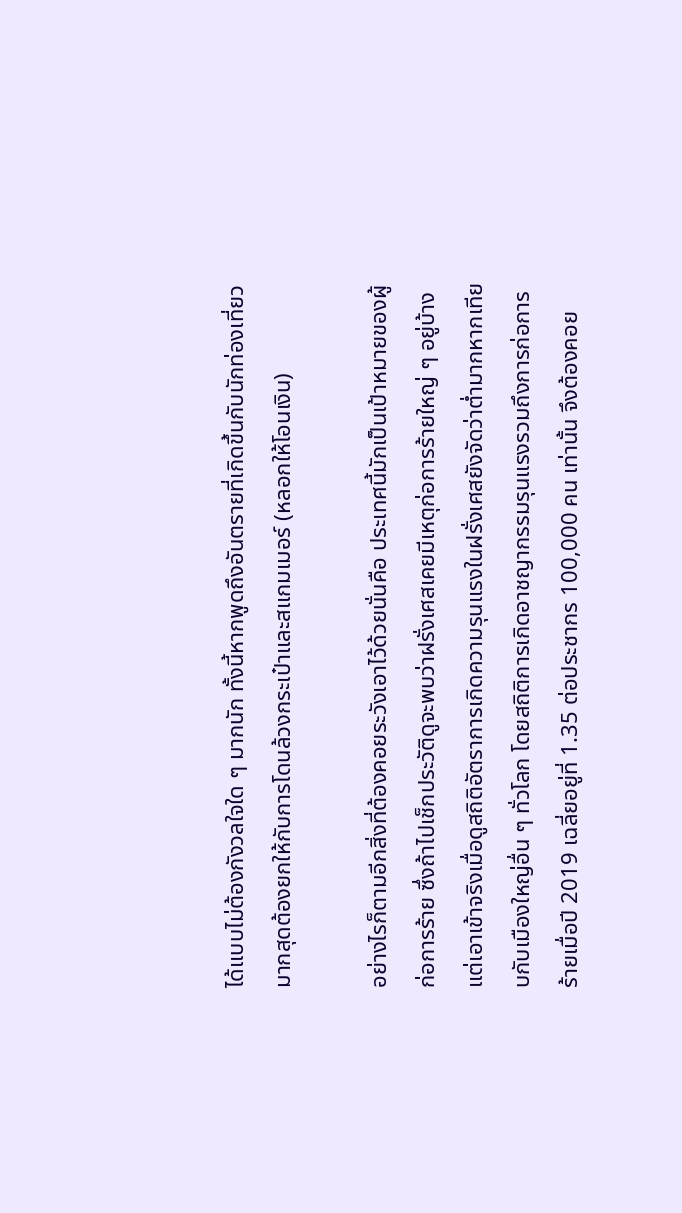ได้แบบไม่ต้องกังวลใจใด ๆ มากนัก ทั้งนี้หากพูดถึงอันตรายที่เกิดขึ้นกับนักท่องเที่ยวมากสุดต้องยกให้กับการโดนล้วงกระเป๋าและสแกมเมอร์ (หลอกให้โอนเงิน)

อย่างไรก็ตามอีกสิ่งที่ต้องคอยระวังเอาไว้ด้วยนั่นคือ ประเทศนี้มักเป็นเป้าหมายของผู้ก่อการร้าย ซึ่งถ้าไปเช็กประวัติดูจะพบว่าฝรั่งเศสเคยมีเหตุก่อการร้ายใหญ่ ๆ อยู่บ้าง แต่เอาเข้าจริงเมื่อดูสถิติอัตราการเกิดความรุนแรงในฝรั่งเศสยังจัดว่าต่ำมากหากเทียบกับเมืองใหญ่อื่น ๆ ทั่วโลก โดยสถิติการเกิดอาชญากรรมรุนแรงรวมถึงการก่อการร้ายเมื่อปี 2019 เฉลี่ยอยู่ที่ 1.35 ต่อประชากร 100,000 คน เท่านั้น จึงต้องคอย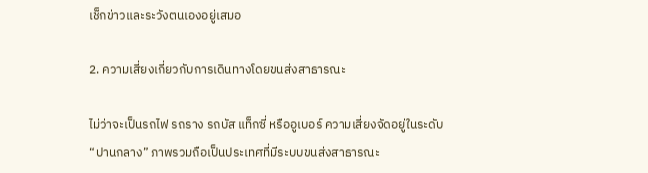เช็กข่าวและระวังตนเองอยู่เสมอ

2. ความเสี่ยงเกี่ยวกับการเดินทางโดยขนส่งสาธารณะ

ไม่ว่าจะเป็นรถไฟ รถราง รถบัส แท็กซี่ หรืออูเบอร์ ความเสี่ยงจัดอยู่ในระดับ “ปานกลาง” ภาพรวมถือเป็นประเทศที่มีระบบขนส่งสาธารณะ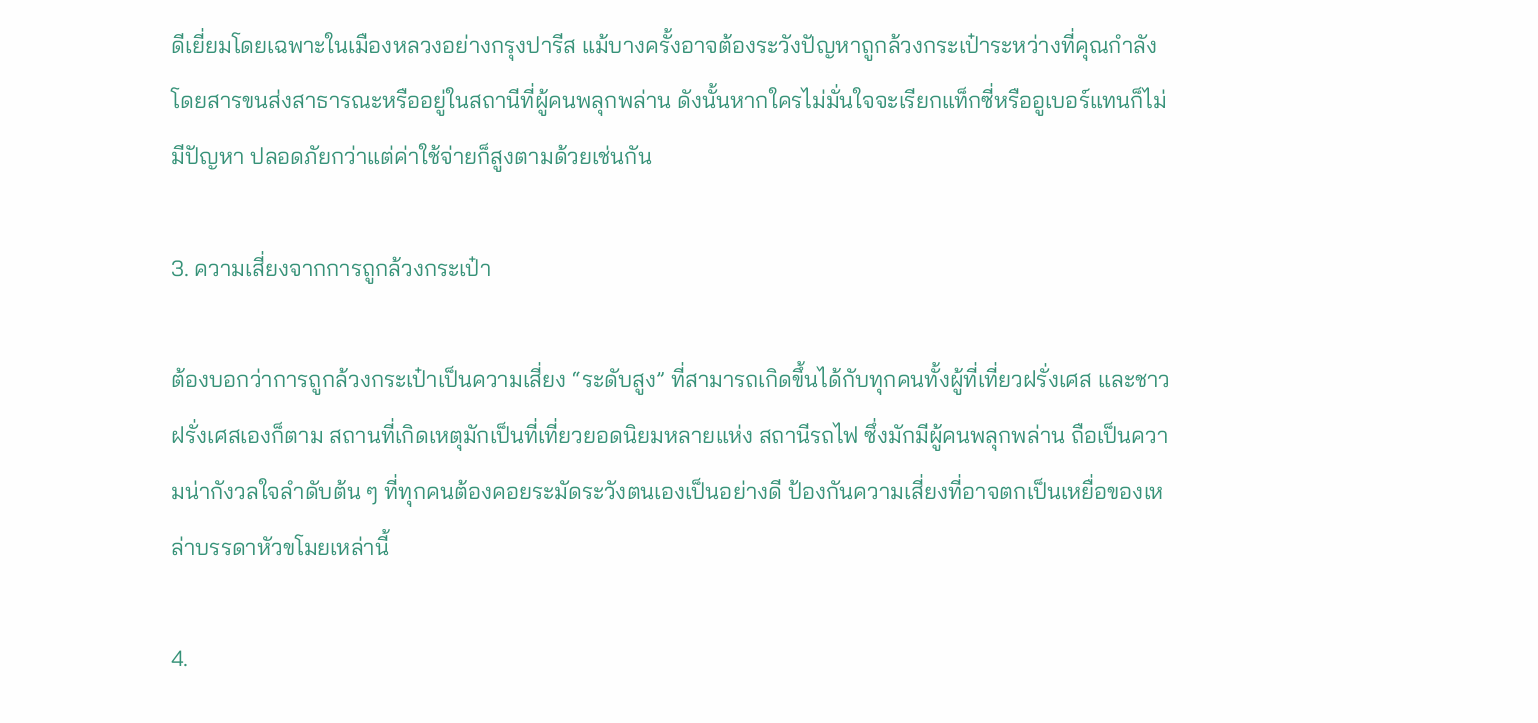ดีเยี่ยมโดยเฉพาะในเมืองหลวงอย่างกรุงปารีส แม้บางครั้งอาจต้องระวังปัญหาถูกล้วงกระเป๋าระหว่างที่คุณกำลังโดยสารขนส่งสาธารณะหรืออยู่ในสถานีที่ผู้คนพลุกพล่าน ดังนั้นหากใครไม่มั่นใจจะเรียกแท็กซี่หรืออูเบอร์แทนก็ไม่มีปัญหา ปลอดภัยกว่าแต่ค่าใช้จ่ายก็สูงตามด้วยเช่นกัน

3. ความเสี่ยงจากการถูกล้วงกระเป๋า

ต้องบอกว่าการถูกล้วงกระเป๋าเป็นความเสี่ยง “ระดับสูง” ที่สามารถเกิดขึ้นได้กับทุกคนทั้งผู้ที่เที่ยวฝรั่งเศส และชาวฝรั่งเศสเองก็ตาม สถานที่เกิดเหตุมักเป็นที่เที่ยวยอดนิยมหลายแห่ง สถานีรถไฟ ซึ่งมักมีผู้คนพลุกพล่าน ถือเป็นความน่ากังวลใจลำดับต้น ๆ ที่ทุกคนต้องคอยระมัดระวังตนเองเป็นอย่างดี ป้องกันความเสี่ยงที่อาจตกเป็นเหยื่อของเหล่าบรรดาหัวขโมยเหล่านี้

4.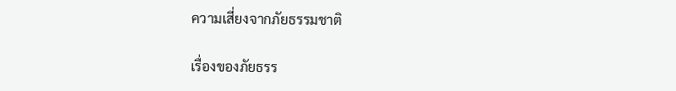ความเสี่ยงจากภัยธรรมชาติ

เรื่องของภัยธรร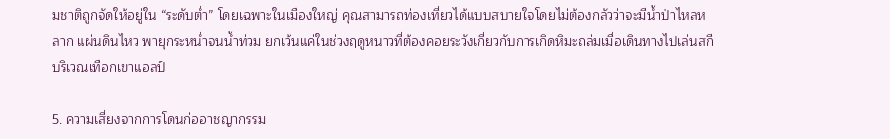มชาติถูกจัดให้อยู่ใน “ระดับต่ำ” โดยเฉพาะในเมืองใหญ่ คุณสามารถท่องเที่ยวได้แบบสบายใจโดยไม่ต้องกลัวว่าจะมีน้ำป่าไหลหลาก แผ่นดินไหว พายุกระหน่ำจนน้ำท่วม ยกเว้นแค่ในช่วงฤดูหนาวที่ต้องคอยระวังเกี่ยวกับการเกิดหิมะถล่มเมื่อเดินทางไปเล่นสกีบริเวณเทือกเขาแอลป์

5. ความเสี่ยงจากการโดนก่ออาชญากรรม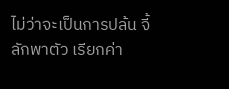ไม่ว่าจะเป็นการปล้น จี้ ลักพาตัว เรียกค่า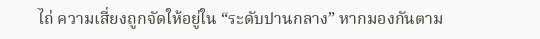ไถ่ ความเสี่ยงถูกจัดให้อยู่ใน “ระดับปานกลาง” หากมองกันตาม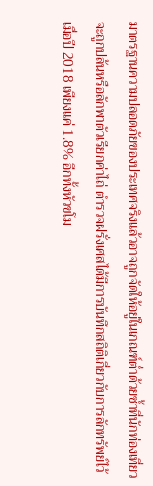มาตรฐานความปลอดภัยของประเทศจริงแล้วอาจถูกจัดให้อยู่ในเกณฑ์ต่ำด้วยซ้ำที่นักท่องเที่ยวจะถูกปล้นหรือลักพาตัวเรียกค่าไถ่ ตำรวจฝรั่งเศสได้มีการบันทึกสถิติเกี่ยวกับการลักทรัพย์ไว้เมื่อปี 2018 เพียงแค่ 1.8% อีกทั้งหัวขโม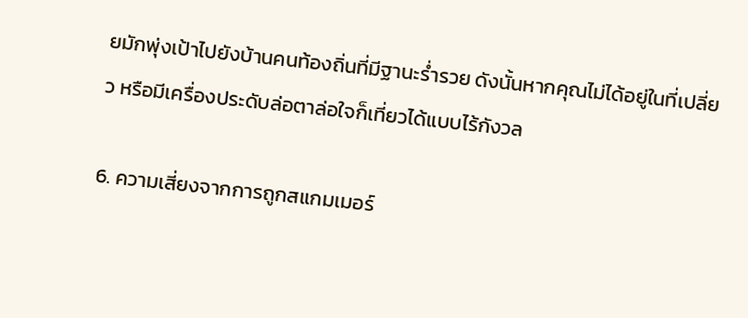ยมักพุ่งเป้าไปยังบ้านคนท้องถิ่นที่มีฐานะร่ำรวย ดังนั้นหากคุณไม่ได้อยู่ในที่เปลี่ยว หรือมีเครื่องประดับล่อตาล่อใจก็เที่ยวได้แบบไร้กังวล

6. ความเสี่ยงจากการถูกสแกมเมอร์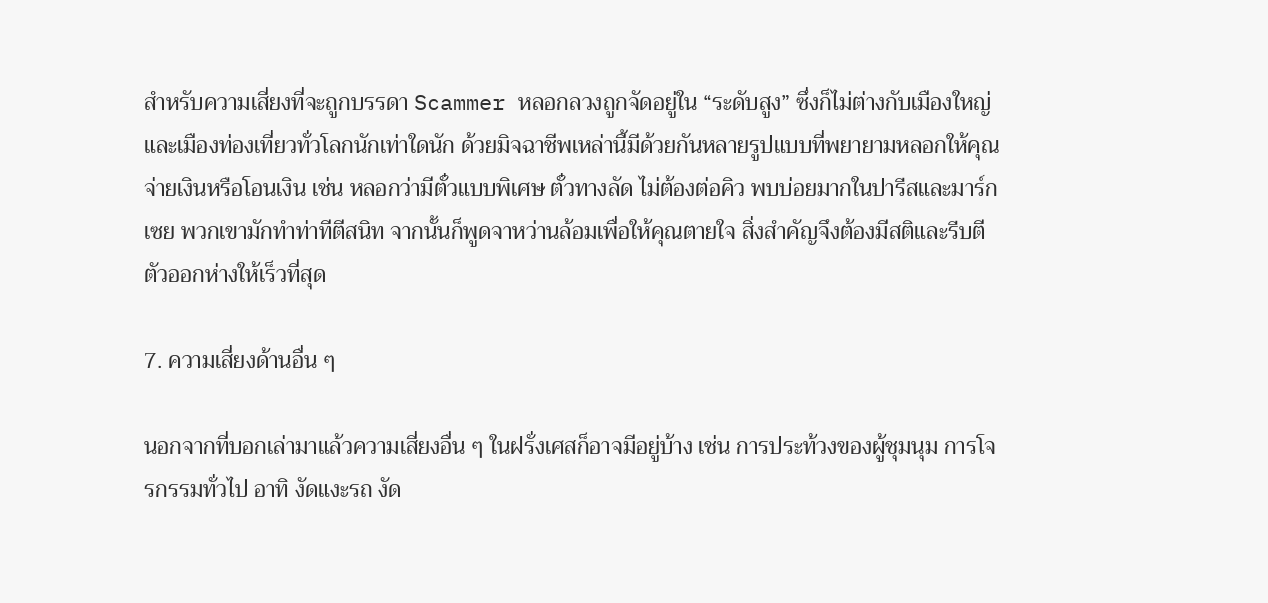สำหรับความเสี่ยงที่จะถูกบรรดา Scammer หลอกลวงถูกจัดอยู่ใน “ระดับสูง” ซึ่งก็ไม่ต่างกับเมืองใหญ่และเมืองท่องเที่ยวทั่วโลกนักเท่าใดนัก ด้วยมิจฉาชีพเหล่านี้มีด้วยกันหลายรูปแบบที่พยายามหลอกให้คุณจ่ายเงินหรือโอนเงิน เช่น หลอกว่ามีตั๋วแบบพิเศษ ตั๋วทางลัด ไม่ต้องต่อคิว พบบ่อยมากในปารีสและมาร์กเซย พวกเขามักทำท่าทีตีสนิท จากนั้นก็พูดจาหว่านล้อมเพื่อให้คุณตายใจ สิ่งสำคัญจึงต้องมีสติและรีบตีตัวออกห่างให้เร็วที่สุด

7. ความเสี่ยงด้านอื่น ๆ

นอกจากที่บอกเล่ามาแล้วความเสี่ยงอื่น ๆ ในฝรั่งเศสก็อาจมีอยู่บ้าง เช่น การประท้วงของผู้ชุมนุม การโจรกรรมทั่วไป อาทิ งัดแงะรถ งัด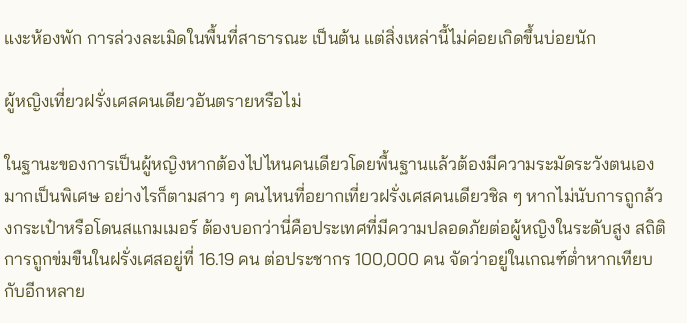แงะห้องพัก การล่วงละเมิดในพื้นที่สาธารณะ เป็นต้น แต่สิ่งเหล่านี้ไม่ค่อยเกิดขึ้นบ่อยนัก

ผู้หญิงเที่ยวฝรั่งเศสคนเดียวอันตรายหรือไม่

ในฐานะของการเป็นผู้หญิงหากต้องไปไหนคนเดียวโดยพื้นฐานแล้วต้องมีความระมัดระวังตนเองมากเป็นพิเศษ อย่างไรก็ตามสาว ๆ คนไหนที่อยากเที่ยวฝรั่งเศสคนเดียวชิล ๆ หากไม่นับการถูกล้วงกระเป๋าหรือโดนสแกมเมอร์ ต้องบอกว่านี่คือประเทศที่มีความปลอดภัยต่อผู้หญิงในระดับสูง สถิติการถูกข่มขืนในฝรั่งเศสอยู่ที่ 16.19 คน ต่อประชากร 100,000 คน จัดว่าอยู่ในเกณฑ์ต่ำหากเทียบกับอีกหลาย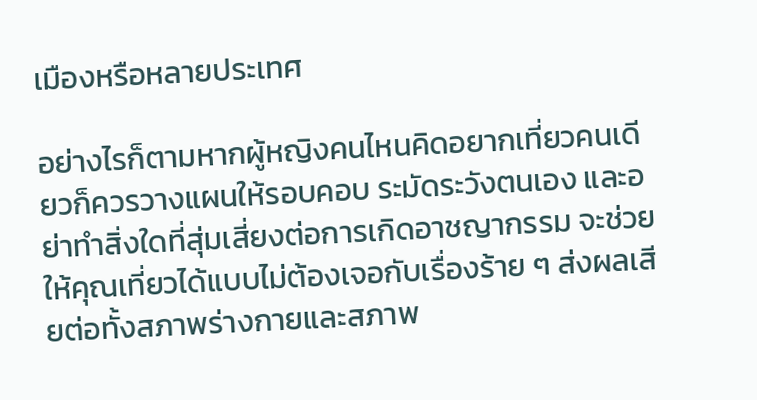เมืองหรือหลายประเทศ

อย่างไรก็ตามหากผู้หญิงคนไหนคิดอยากเที่ยวคนเดียวก็ควรวางแผนให้รอบคอบ ระมัดระวังตนเอง และอย่าทำสิ่งใดที่สุ่มเสี่ยงต่อการเกิดอาชญากรรม จะช่วยให้คุณเที่ยวได้แบบไม่ต้องเจอกับเรื่องร้าย ๆ ส่งผลเสียต่อทั้งสภาพร่างกายและสภาพ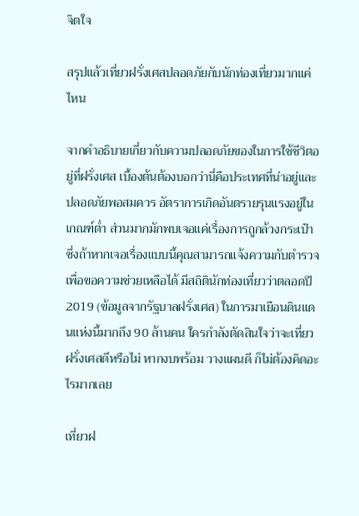จิตใจ

สรุปแล้วเที่ยวฝรั่งเศสปลอดภัยกับนักท่องเที่ยวมากแค่ไหน

จากคำอธิบายเกี่ยวกับความปลอดภัยของในการใช้ชีวิตอยู่ที่ฝรั่งเศส เบื้องต้นต้องบอกว่านี่คือประเทศที่น่าอยู่และปลอดภัยพอสมควร อัตราการเกิดอันตรายรุนแรงอยู่ในเกณฑ์ต่ำ ส่วนมากมักพบเจอแค่เรื่องการถูกล้วงกระเป๋า ซึ่งถ้าหากเจอเรื่องแบบนี้คุณสามารถแจ้งความกับตำรวจเพื่อขอความช่วยเหลือได้ มีสถิตินักท่องเที่ยวว่าตลอดปี 2019 (ข้อมูลจากรัฐบาลฝรั่งเศส) ในการมาเยือนดินแดนแห่งนี้มากถึง 90 ล้านคน ใครกำลังตัดสินใจว่าจะเที่ยวฝรั่งเศสดีหรือไม่ หากงบพร้อม วางแผนดี ก็ไม่ต้องคิดอะไรมากเลย

เที่ยวฝ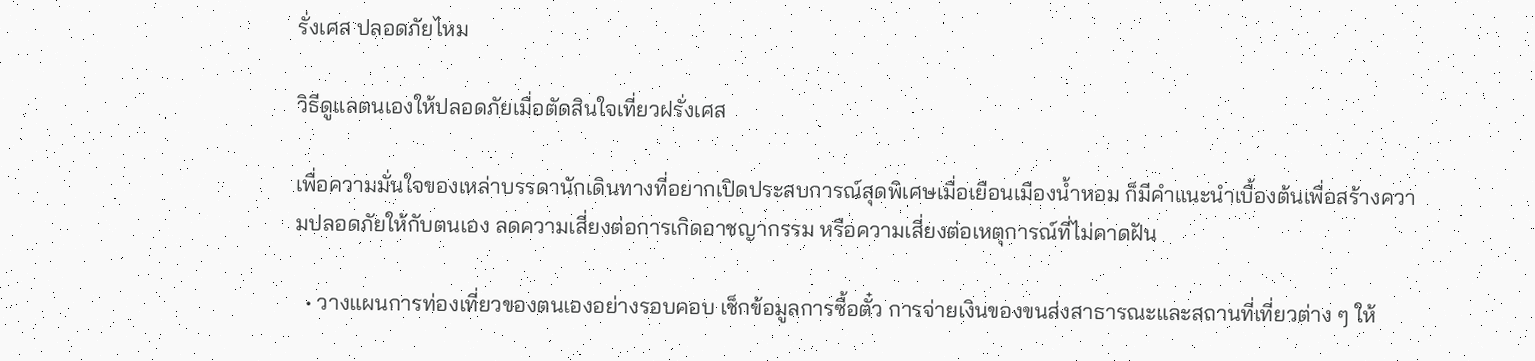รั่งเศส ปลอดภัยไหม

วิธีดูแลตนเองให้ปลอดภัยเมื่อตัดสินใจเที่ยวฝรั่งเศส

เพื่อความมั่นใจของเหล่าบรรดานักเดินทางที่อยากเปิดประสบการณ์สุดพิเศษเมื่อเยือนเมืองน้ำหอม ก็มีคำแนะนำเบื้องต้นเพื่อสร้างความปลอดภัยให้กับตนเอง ลดความเสี่ยงต่อการเกิดอาชญากรรม หรือความเสี่ยงต่อเหตุการณ์ที่ไม่คาดฝัน

  • วางแผนการท่องเที่ยวของตนเองอย่างรอบคอบ เช็กข้อมูลการซื้อตั๋ว การจ่ายเงินของขนส่งสาธารณะและสถานที่เที่ยวต่าง ๆ ให้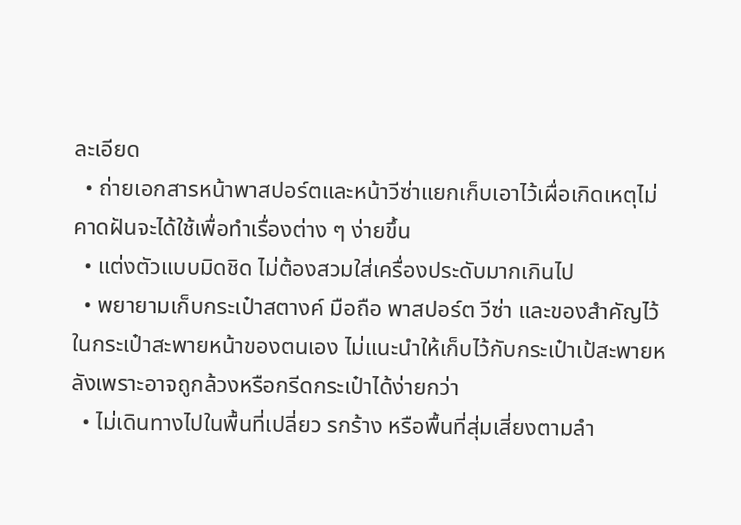ละเอียด
  • ถ่ายเอกสารหน้าพาสปอร์ตและหน้าวีซ่าแยกเก็บเอาไว้เผื่อเกิดเหตุไม่คาดฝันจะได้ใช้เพื่อทำเรื่องต่าง ๆ ง่ายขึ้น
  • แต่งตัวแบบมิดชิด ไม่ต้องสวมใส่เครื่องประดับมากเกินไป
  • พยายามเก็บกระเป๋าสตางค์ มือถือ พาสปอร์ต วีซ่า และของสำคัญไว้ในกระเป๋าสะพายหน้าของตนเอง ไม่แนะนำให้เก็บไว้กับกระเป๋าเป้สะพายหลังเพราะอาจถูกล้วงหรือกรีดกระเป๋าได้ง่ายกว่า
  • ไม่เดินทางไปในพื้นที่เปลี่ยว รกร้าง หรือพื้นที่สุ่มเสี่ยงตามลำ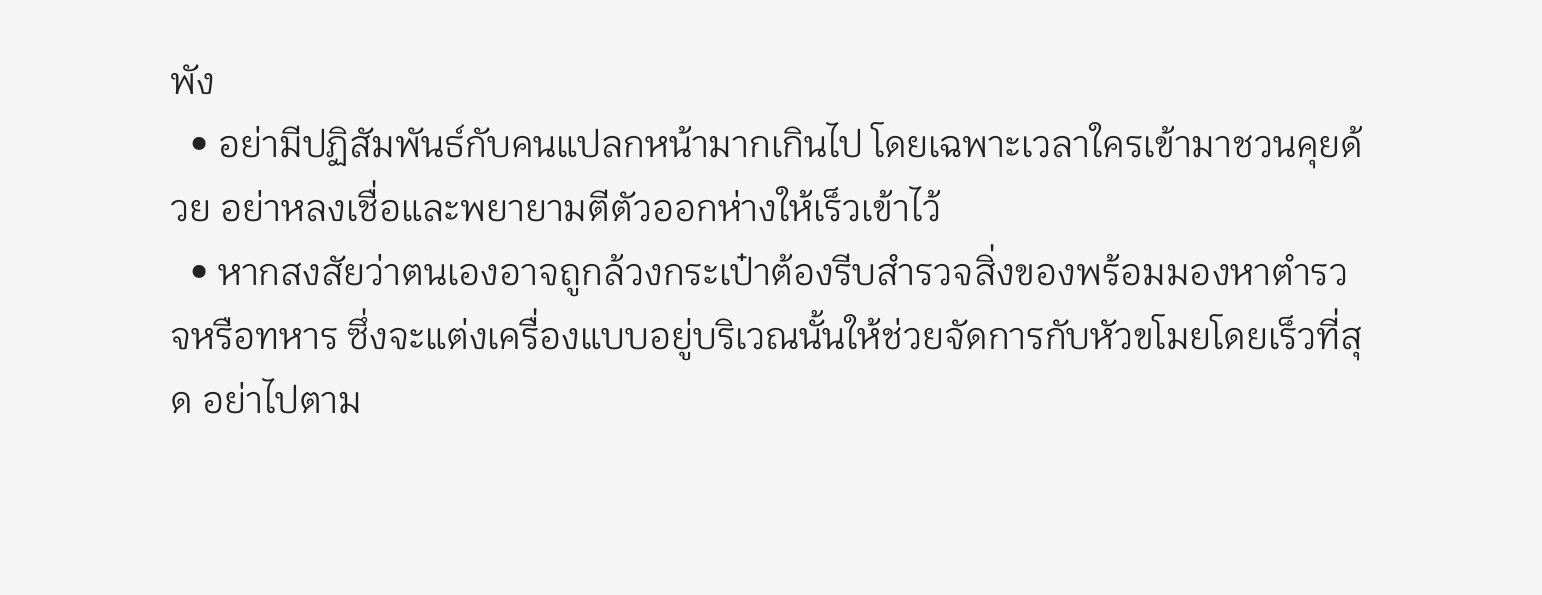พัง
  • อย่ามีปฏิสัมพันธ์กับคนแปลกหน้ามากเกินไป โดยเฉพาะเวลาใครเข้ามาชวนคุยด้วย อย่าหลงเชื่อและพยายามตีตัวออกห่างให้เร็วเข้าไว้
  • หากสงสัยว่าตนเองอาจถูกล้วงกระเป๋าต้องรีบสำรวจสิ่งของพร้อมมองหาตำรวจหรือทหาร ซึ่งจะแต่งเครื่องแบบอยู่บริเวณนั้นให้ช่วยจัดการกับหัวขโมยโดยเร็วที่สุด อย่าไปตาม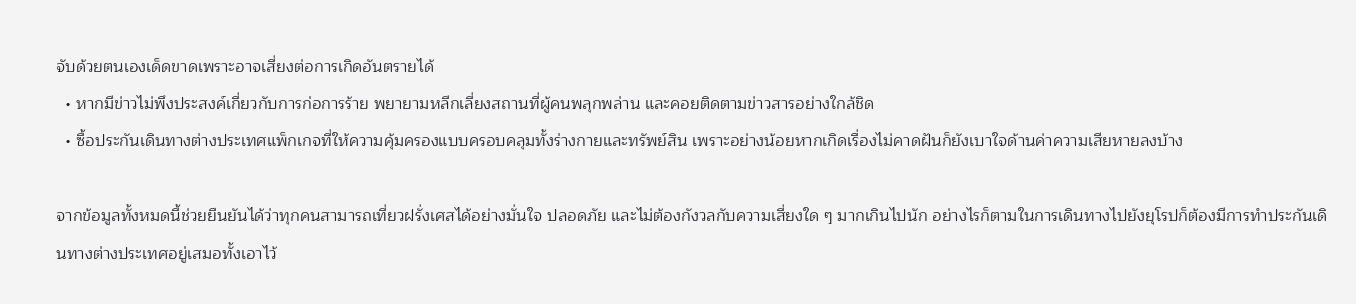จับด้วยตนเองเด็ดขาดเพราะอาจเสี่ยงต่อการเกิดอันตรายได้
  • หากมีข่าวไม่พึงประสงค์เกี่ยวกับการก่อการร้าย พยายามหลีกเลี่ยงสถานที่ผู้คนพลุกพล่าน และคอยติดตามข่าวสารอย่างใกล้ชิด
  • ซื้อประกันเดินทางต่างประเทศแพ็กเกจที่ให้ความคุ้มครองแบบครอบคลุมทั้งร่างกายและทรัพย์สิน เพราะอย่างน้อยหากเกิดเรื่องไม่คาดฝันก็ยังเบาใจด้านค่าความเสียหายลงบ้าง

จากข้อมูลทั้งหมดนี้ช่วยยืนยันได้ว่าทุกคนสามารถเที่ยวฝรั่งเศสได้อย่างมั่นใจ ปลอดภัย และไม่ต้องกังวลกับความเสี่ยงใด ๆ มากเกินไปนัก อย่างไรก็ตามในการเดินทางไปยังยุโรปก็ต้องมีการทำประกันเดินทางต่างประเทศอยู่เสมอทั้งเอาไว้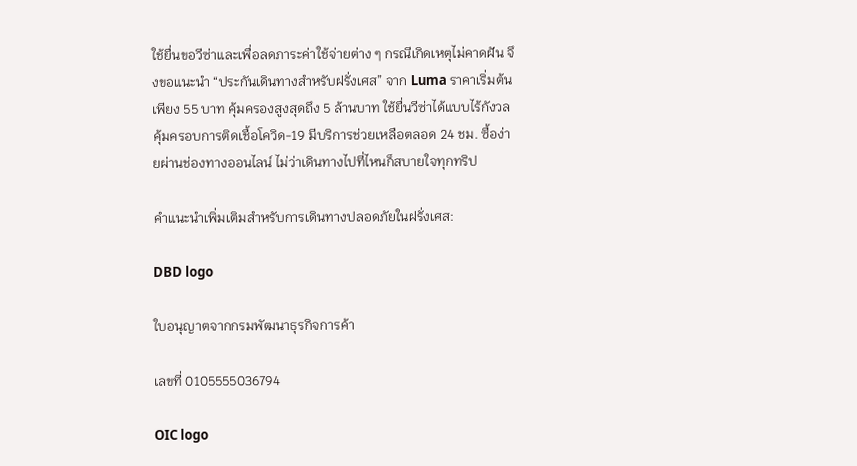ใช้ยื่นขอวีซ่าและเพื่อลดภาระค่าใช้จ่ายต่าง ๆ กรณีเกิดเหตุไม่คาดฝัน จึงขอแนะนำ “ประกันเดินทางสำหรับฝรั่งเศส” จาก Luma ราคาเริ่มต้นเพียง 55 บาท คุ้มครองสูงสุดถึง 5 ล้านบาท ใช้ยื่นวีซ่าได้แบบไร้กังวล คุ้มครอบการติดเชื้อโควิด-19 มีบริการช่วยเหลือตลอด 24 ชม. ซื้อง่ายผ่านช่องทางออนไลน์ ไม่ว่าเดินทางไปที่ไหนก็สบายใจทุกทริป

คำแนะนำเพิ่มเติมสำหรับการเดินทางปลอดภัยในฝรั่งเศส:

DBD logo

ใบอนุญาตจากกรมพัฒนาธุรกิจการค้า

เลขที่ 0105555036794

OIC logo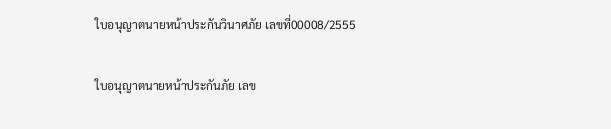ใบอนุญาตนายหน้าประกันวินาศภัย เลขที่00008/2555

ใบอนุญาตนายหน้าประกันภัย เลข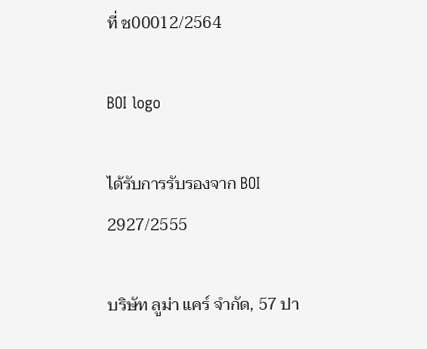ที่ ช00012/2564

BOI logo

ได้รับการรับรองจาก BOI 2927/2555

บริษัท ลูม่า แคร์ จำกัด, 57 ปา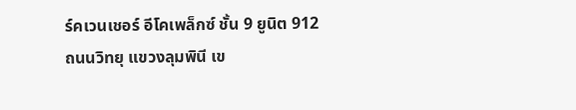ร์คเวนเชอร์ อีโคเพล็กซ์ ชั้น 9 ยูนิต 912 ถนนวิทยุ แขวงลุมพินี เข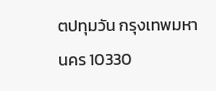ตปทุมวัน กรุงเทพมหานคร 10330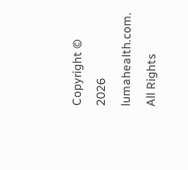Copyright © 2026 lumahealth.com. All Rights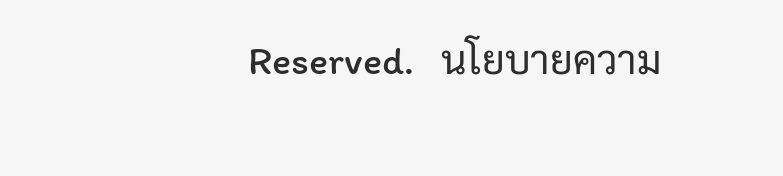Reserved.   นโยบายความ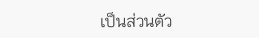เป็นส่วนตัว